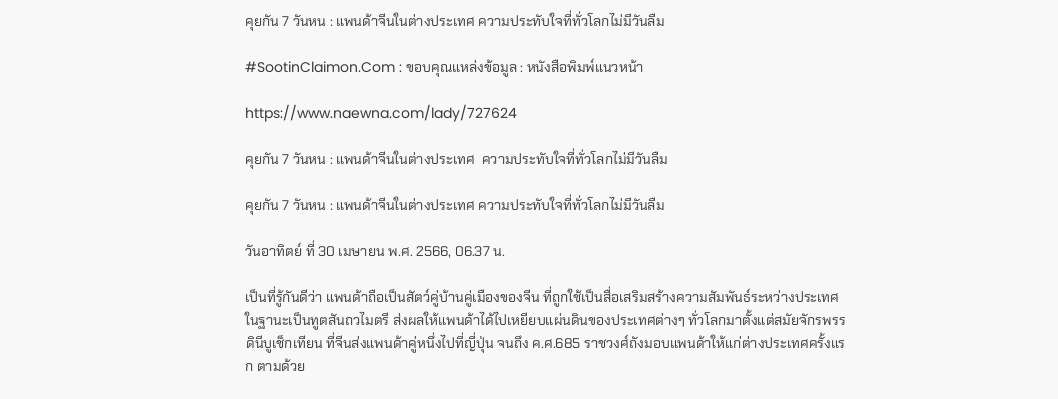คุยกัน 7 วันหน : แพนด้าจีนในต่างประเทศ ความประทับใจที่ทั่วโลกไม่มีวันลืม

#SootinClaimon.Com : ขอบคุณแหล่งข้อมูล : หนังสือพิมพ์แนวหน้า

https://www.naewna.com/lady/727624

คุยกัน 7 วันหน : แพนด้าจีนในต่างประเทศ  ความประทับใจที่ทั่วโลกไม่มีวันลืม

คุยกัน 7 วันหน : แพนด้าจีนในต่างประเทศ ความประทับใจที่ทั่วโลกไม่มีวันลืม

วันอาทิตย์ ที่ 30 เมษายน พ.ศ. 2566, 06.37 น.

เป็นที่รู้กันดีว่า แพนด้าถือเป็นสัตว์คู่บ้านคู่เมืองของจีน ที่ถูกใช้เป็นสื่อเสริมสร้างความสัมพันธ์ระหว่างประเทศ ในฐานะเป็นทูตสันถวไมตรี ส่งผลให้แพนด้าได้ไปเหยียบแผ่นดินของประเทศต่างๆ ทั่วโลกมาตั้งแต่สมัยจักรพรรดินีบูเช็กเทียน ที่จีนส่งแพนด้าคู่หนึ่งไปที่ญี่ปุ่น จนถึง ค.ศ.685 ราชวงศ์ถังมอบแพนด้าให้แก่ต่างประเทศครั้งแรก ตามด้วย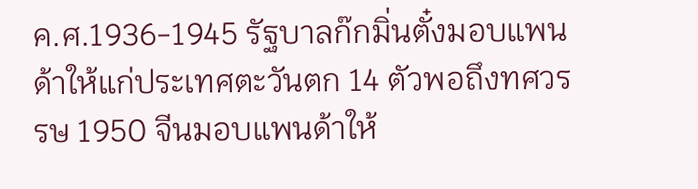ค.ศ.1936-1945 รัฐบาลก๊กมิ่นตั๋งมอบแพนด้าให้แก่ประเทศตะวันตก 14 ตัวพอถึงทศวรรษ 1950 จีนมอบแพนด้าให้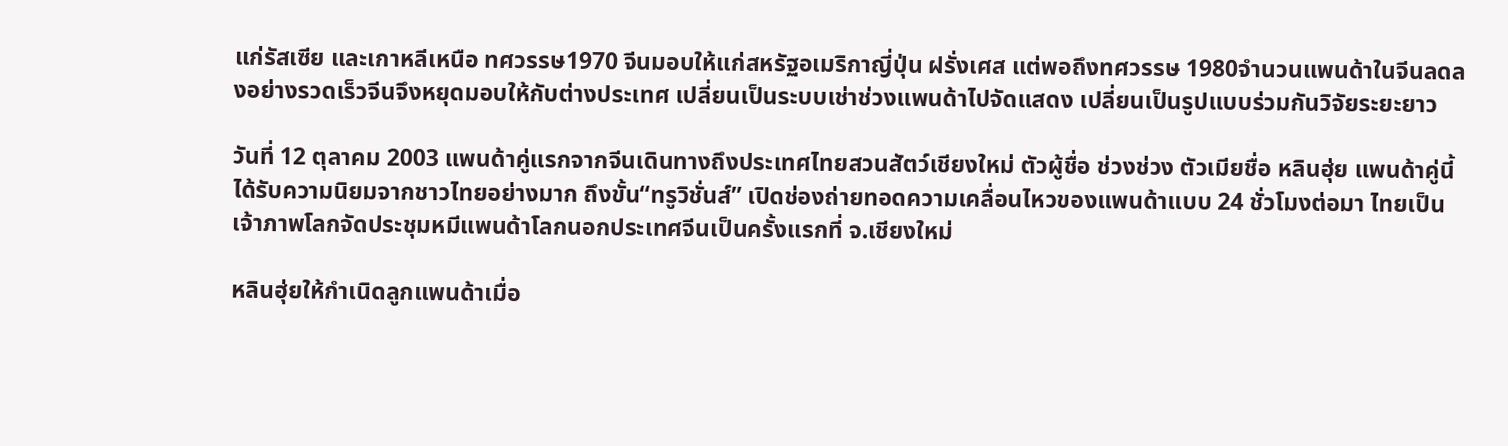แก่รัสเซีย และเกาหลีเหนือ ทศวรรษ1970 จีนมอบให้แก่สหรัฐอเมริกาญี่ปุ่น ฝรั่งเศส แต่พอถึงทศวรรษ 1980จำนวนแพนด้าในจีนลดลงอย่างรวดเร็วจีนจึงหยุดมอบให้กับต่างประเทศ เปลี่ยนเป็นระบบเช่าช่วงแพนด้าไปจัดแสดง เปลี่ยนเป็นรูปแบบร่วมกันวิจัยระยะยาว

วันที่ 12 ตุลาคม 2003 แพนด้าคู่แรกจากจีนเดินทางถึงประเทศไทยสวนสัตว์เชียงใหม่ ตัวผู้ชื่อ ช่วงช่วง ตัวเมียชื่อ หลินฮุ่ย แพนด้าคู่นี้ได้รับความนิยมจากชาวไทยอย่างมาก ถึงขั้น“ทรูวิชั่นส์” เปิดช่องถ่ายทอดความเคลื่อนไหวของแพนด้าแบบ 24 ชั่วโมงต่อมา ไทยเป็นเจ้าภาพโลกจัดประชุมหมีแพนด้าโลกนอกประเทศจีนเป็นครั้งแรกที่ จ.เชียงใหม่

หลินฮุ่ยให้กำเนิดลูกแพนด้าเมื่อ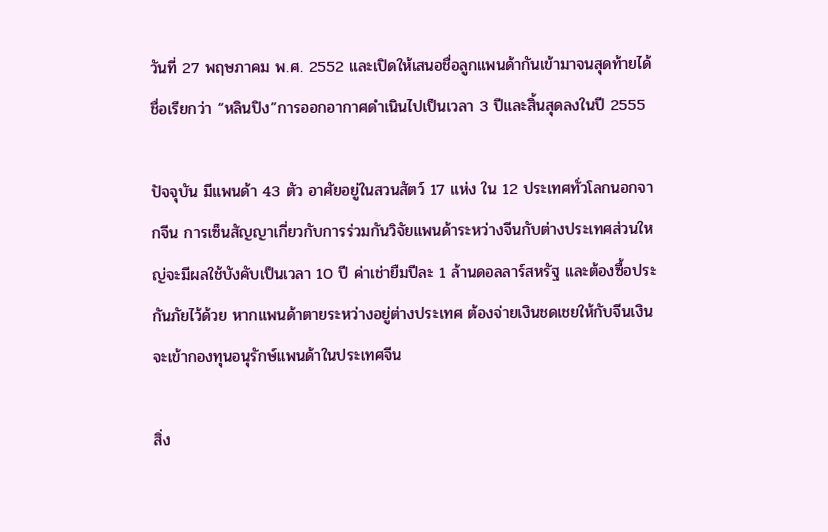วันที่ 27 พฤษภาคม พ.ศ. 2552 และเปิดให้เสนอชื่อลูกแพนด้ากันเข้ามาจนสุดท้ายได้ชื่อเรียกว่า “หลินปิง”การออกอากาศดำเนินไปเป็นเวลา 3 ปีและสิ้นสุดลงในปี 2555

ปัจจุบัน มีแพนด้า 43 ตัว อาศัยอยู่ในสวนสัตว์ 17 แห่ง ใน 12 ประเทศทั่วโลกนอกจากจีน การเซ็นสัญญาเกี่ยวกับการร่วมกันวิจัยแพนด้าระหว่างจีนกับต่างประเทศส่วนใหญ่จะมีผลใช้บังคับเป็นเวลา 10 ปี ค่าเช่ายืมปีละ 1 ล้านดอลลาร์สหรัฐ และต้องซื้อประกันภัยไว้ด้วย หากแพนด้าตายระหว่างอยู่ต่างประเทศ ต้องจ่ายเงินชดเชยให้กับจีนเงินจะเข้ากองทุนอนุรักษ์แพนด้าในประเทศจีน

สิ่ง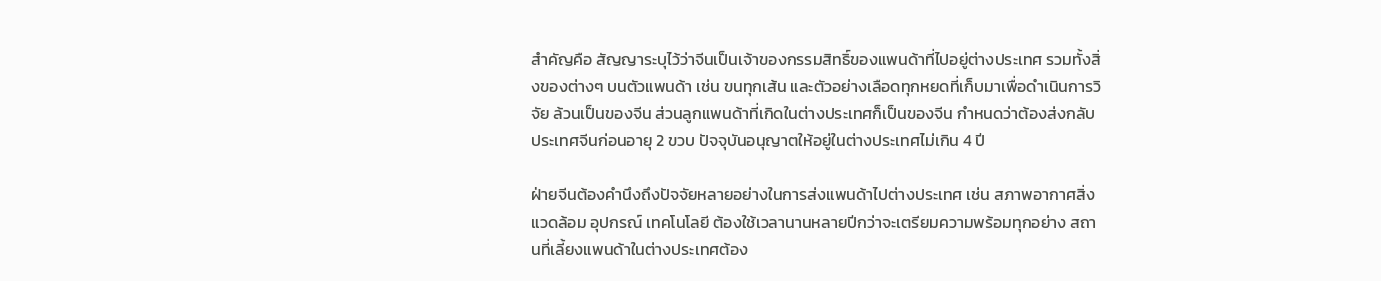สำคัญคือ สัญญาระบุไว้ว่าจีนเป็นเจ้าของกรรมสิทธิ์ของแพนด้าที่ไปอยู่ต่างประเทศ รวมทั้งสิ่งของต่างๆ บนตัวแพนด้า เช่น ขนทุกเส้น และตัวอย่างเลือดทุกหยดที่เก็บมาเพื่อดำเนินการวิจัย ล้วนเป็นของจีน ส่วนลูกแพนด้าที่เกิดในต่างประเทศก็เป็นของจีน กำหนดว่าต้องส่งกลับประเทศจีนก่อนอายุ 2 ขวบ ปัจจุบันอนุญาตให้อยู่ในต่างประเทศไม่เกิน 4 ปี

ฝ่ายจีนต้องคำนึงถึงปัจจัยหลายอย่างในการส่งแพนด้าไปต่างประเทศ เช่น สภาพอากาศสิ่งแวดล้อม อุปกรณ์ เทคโนโลยี ต้องใช้เวลานานหลายปีกว่าจะเตรียมความพร้อมทุกอย่าง สถานที่เลี้ยงแพนด้าในต่างประเทศต้อง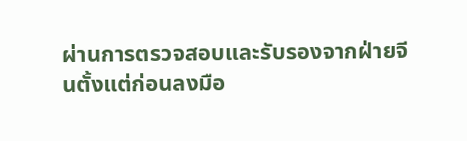ผ่านการตรวจสอบและรับรองจากฝ่ายจีนตั้งแต่ก่อนลงมือ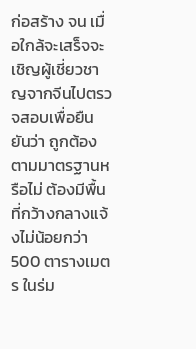ก่อสร้าง จน เมื่อใกล้จะเสร็จจะเชิญผู้เชี่ยวชาญจากจีนไปตรวจสอบเพื่อยืนยันว่า ถูกต้องตามมาตรฐานหรือไม่ ต้องมีพื้นที่กว้างกลางแจ้งไม่น้อยกว่า 500 ตารางเมตร ในร่ม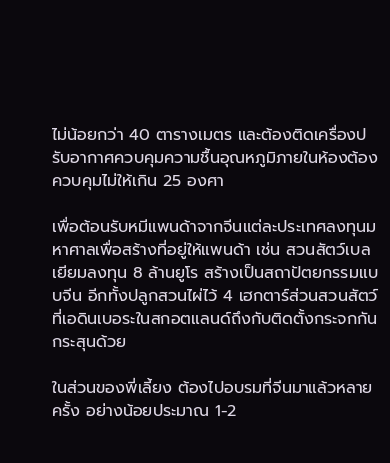ไม่น้อยกว่า 40 ตารางเมตร และต้องติดเครื่องปรับอากาศควบคุมความชื้นอุณหภูมิภายในห้องต้องควบคุมไม่ให้เกิน 25 องศา

เพื่อต้อนรับหมีแพนด้าจากจีนแต่ละประเทศลงทุนมหาศาลเพื่อสร้างที่อยู่ให้แพนด้า เช่น สวนสัตว์เบลเยียมลงทุน 8 ล้านยูโร สร้างเป็นสถาปัตยกรรมแบบจีน อีกทั้งปลูกสวนไผ่ไว้ 4 เฮกตาร์ส่วนสวนสัตว์ที่เอดินเบอระในสกอตแลนด์ถึงกับติดตั้งกระจกกันกระสุนด้วย

ในส่วนของพี่เลี้ยง ต้องไปอบรมที่จีนมาแล้วหลายครั้ง อย่างน้อยประมาณ 1-2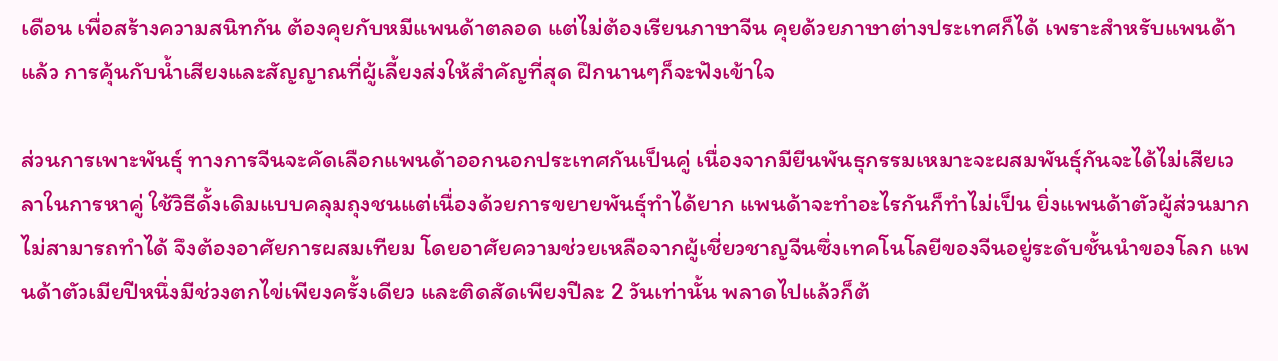เดือน เพื่อสร้างความสนิทกัน ต้องคุยกับหมีแพนด้าตลอด แต่ไม่ต้องเรียนภาษาจีน คุยด้วยภาษาต่างประเทศก็ได้ เพราะสำหรับแพนด้าแล้ว การคุ้นกับน้ำเสียงและสัญญาณที่ผู้เลี้ยงส่งให้สำคัญที่สุด ฝึกนานๆก็จะฟังเข้าใจ

ส่วนการเพาะพันธุ์ ทางการจีนจะคัดเลือกแพนด้าออกนอกประเทศกันเป็นคู่ เนื่องจากมียีนพันธุกรรมเหมาะจะผสมพันธ์ุกันจะได้ไม่เสียเวลาในการหาคู่ ใช้วิธีดั้งเดิมแบบคลุมถุงชนแต่เนื่องด้วยการขยายพันธุ์ทำได้ยาก แพนด้าจะทำอะไรกันก็ทำไม่เป็น ยิ่งแพนด้าตัวผู้ส่วนมากไม่สามารถทำได้ จึงต้องอาศัยการผสมเทียม โดยอาศัยความช่วยเหลือจากผู้เชี่ยวชาญจีนซึ่งเทคโนโลยีของจีนอยู่ระดับชั้นนำของโลก แพนด้าตัวเมียปีหนึ่งมีช่วงตกไข่เพียงครั้งเดียว และติดสัดเพียงปีละ 2 วันเท่านั้น พลาดไปแล้วก็ต้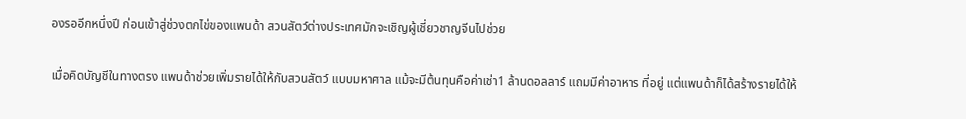องรออีกหนึ่งปี ก่อนเข้าสู่ช่วงตกไข่ของแพนด้า สวนสัตว์ต่างประเทศมักจะเชิญผู้เชี่ยวชาญจีนไปช่วย

เมื่อคิดบัญชีในทางตรง แพนด้าช่วยเพิ่มรายได้ให้กับสวนสัตว์ แบบมหาศาล แม้จะมีต้นทุนคือค่าเช่า1 ล้านดอลลาร์ แถมมีค่าอาหาร ที่อยู่ แต่แพนด้าก็ได้สร้างรายได้ให้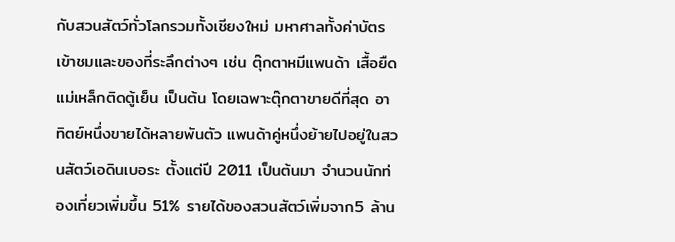กับสวนสัตว์ทั่วโลกรวมทั้งเชียงใหม่ มหาศาลทั้งค่าบัตรเข้าชมและของที่ระลึกต่างๆ เช่น ตุ๊กตาหมีแพนด้า เสื้อยืด แม่เหล็กติดตู้เย็น เป็นต้น โดยเฉพาะตุ๊กตาขายดีที่สุด อาทิตย์หนึ่งขายได้หลายพันตัว แพนด้าคู่หนึ่งย้ายไปอยู่ในสวนสัตว์เอดินเบอระ ตั้งแต่ปี 2011 เป็นต้นมา จำนวนนักท่องเที่ยวเพิ่มขึ้น 51% รายได้ของสวนสัตว์เพิ่มจาก5 ล้าน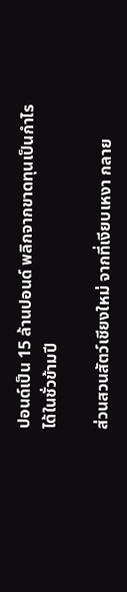ปอนด์เป็น 15 ล้านปอนด์ พลิกจากขาดทุนเป็นกำไรได้ในชั่วข้ามปี

ส่วนสวนสัตว์เชียงใหม่ จากที่เงียบเหงา กลาย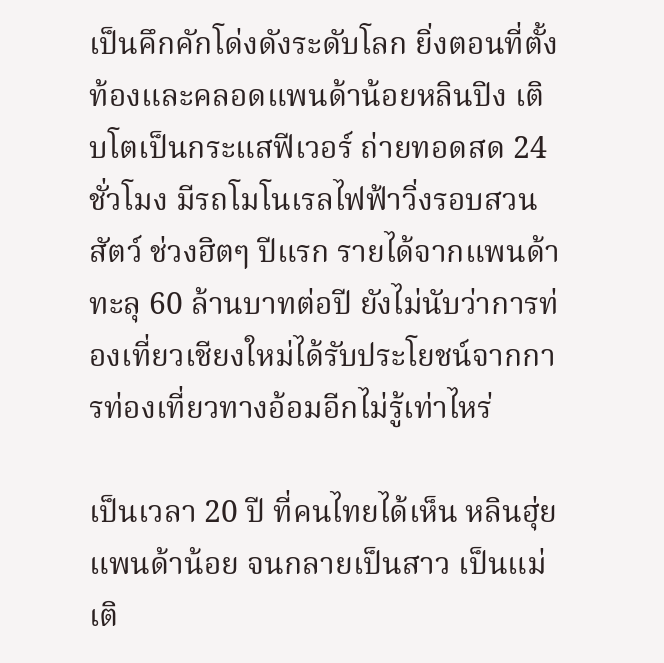เป็นคึกคักโด่งดังระดับโลก ยิ่งตอนที่ตั้งท้องและคลอดแพนด้าน้อยหลินปิง เติบโตเป็นกระแสฟีเวอร์ ถ่ายทอดสด 24 ชั่วโมง มีรถโมโนเรลไฟฟ้าวิ่งรอบสวนสัตว์ ช่วงฮิตๆ ปีแรก รายได้จากแพนด้าทะลุ 60 ล้านบาทต่อปี ยังไม่นับว่าการท่องเที่ยวเชียงใหม่ได้รับประโยชน์จากการท่องเที่ยวทางอ้อมอีกไม่รู้เท่าไหร่

เป็นเวลา 20 ปี ที่คนไทยได้เห็น หลินฮุ่ย แพนด้าน้อย จนกลายเป็นสาว เป็นแม่ เติ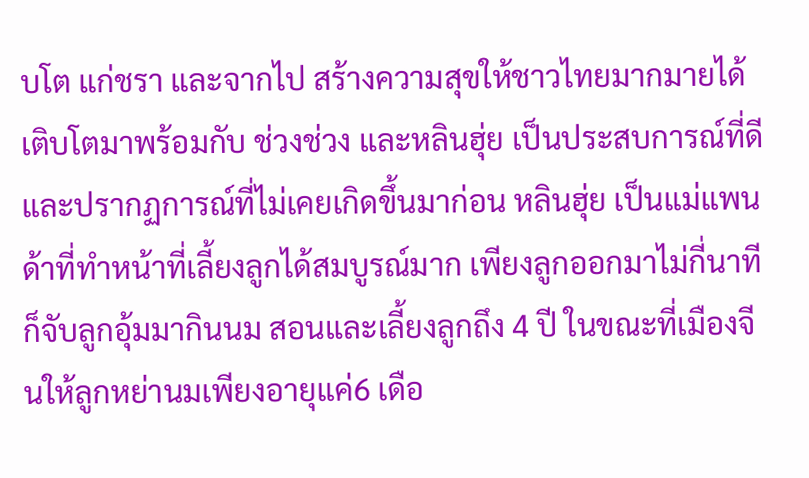บโต แก่ชรา และจากไป สร้างความสุขให้ชาวไทยมากมายได้เติบโตมาพร้อมกับ ช่วงช่วง และหลินฮุ่ย เป็นประสบการณ์ที่ดีและปรากฏการณ์ที่ไม่เคยเกิดขึ้นมาก่อน หลินฮุ่ย เป็นแม่แพนด้าที่ทำหน้าที่เลี้ยงลูกได้สมบูรณ์มาก เพียงลูกออกมาไม่กี่นาทีก็จับลูกอุ้มมากินนม สอนและเลี้ยงลูกถึง 4 ปี ในขณะที่เมืองจีนให้ลูกหย่านมเพียงอายุแค่6 เดือ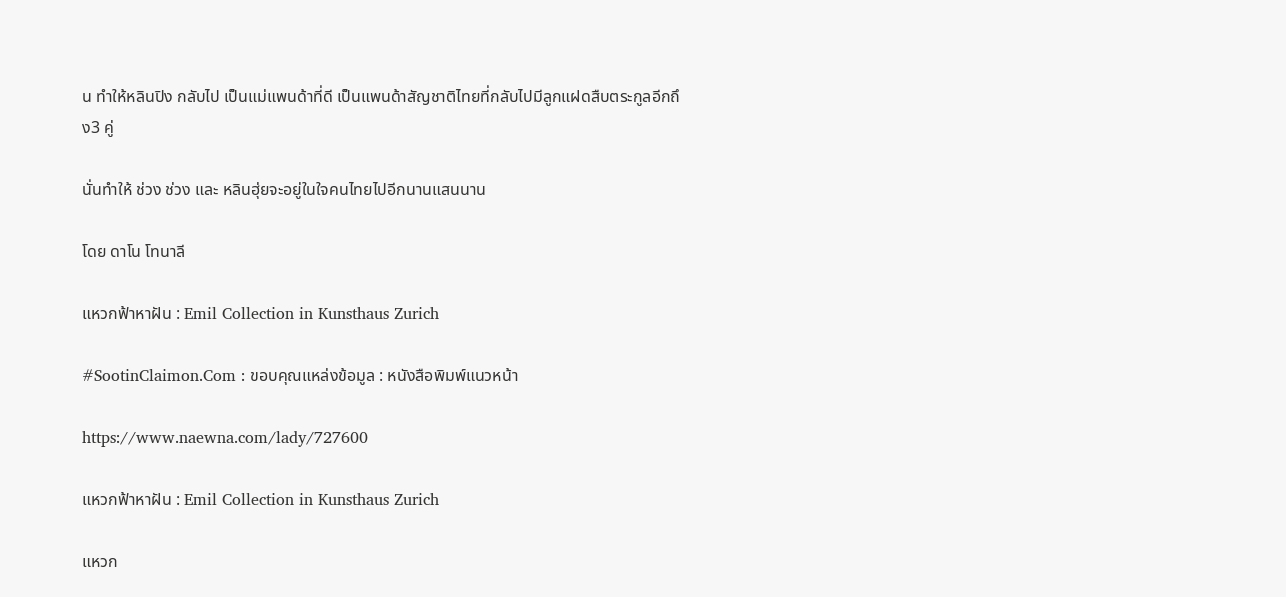น ทำให้หลินปิง กลับไป เป็นแม่แพนด้าที่ดี เป็นแพนด้าสัญชาติไทยที่กลับไปมีลูกแฝดสืบตระกูลอีกถึง3 คู่

นั่นทำให้ ช่วง ช่วง และ หลินฮุ่ยจะอยู่ในใจคนไทยไปอีกนานแสนนาน

โดย ดาโน โทนาลี

แหวกฟ้าหาฝัน : Emil Collection in Kunsthaus Zurich

#SootinClaimon.Com : ขอบคุณแหล่งข้อมูล : หนังสือพิมพ์แนวหน้า

https://www.naewna.com/lady/727600

แหวกฟ้าหาฝัน : Emil Collection in Kunsthaus Zurich

แหวก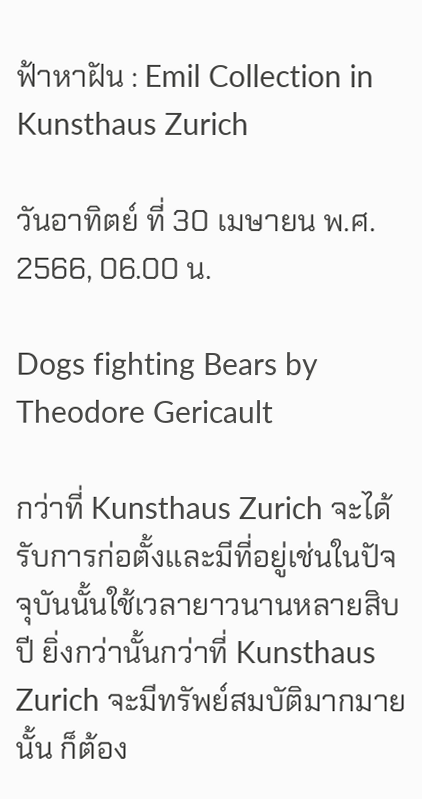ฟ้าหาฝัน : Emil Collection in Kunsthaus Zurich

วันอาทิตย์ ที่ 30 เมษายน พ.ศ. 2566, 06.00 น.

Dogs fighting Bears by Theodore Gericault

กว่าที่ Kunsthaus Zurich จะได้รับการก่อตั้งและมีที่อยู่เช่นในปัจจุบันนั้นใช้เวลายาวนานหลายสิบปี ยิ่งกว่านั้นกว่าที่ Kunsthaus Zurich จะมีทรัพย์สมบัติมากมายนั้น ก็ต้อง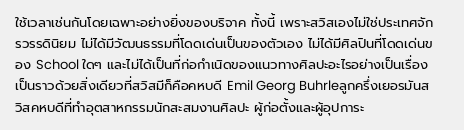ใช้เวลาเช่นกันโดยเฉพาะอย่างยิ่งของบริจาค ทั้งนี้ เพราะสวิสเองไม่ใช่ประเทศจักรวรรดินิยม ไม่ได้มีวัฒนธรรมที่โดดเด่นเป็นของตัวเอง ไม่ได้มีศิลปินที่โดดเด่นของ School ใดๆ และไม่ได้เป็นที่ก่อกำเนิดของแนวทางศิลปะอะไรอย่างเป็นเรื่องเป็นราวด้วยสิ่งเดียวที่สวิสมีก็คือคหบดี Emil Georg Buhrleลูกครึ่งเยอรมันสวิสคหบดีที่ทำอุตสาหกรรมนักสะสมงานศิลปะ ผู้ก่อตั้งและผู้อุปการะ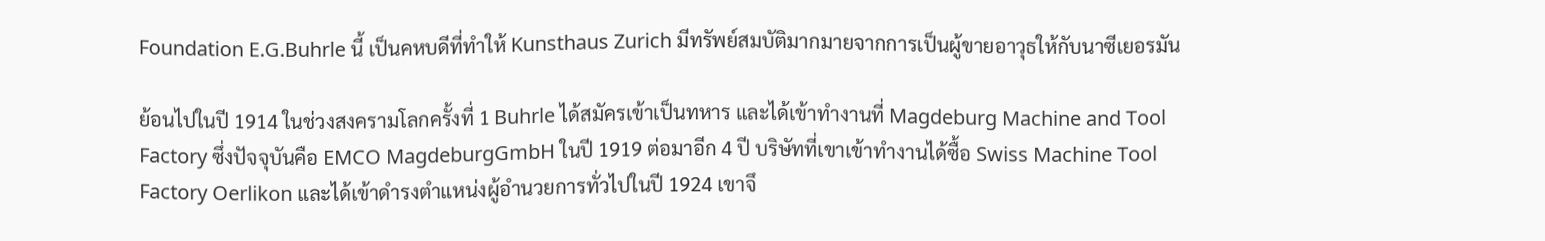Foundation E.G.Buhrle นี้ เป็นคหบดีที่ทำให้ Kunsthaus Zurich มีทรัพย์สมบัติมากมายจากการเป็นผู้ขายอาวุธให้กับนาซีเยอรมัน

ย้อนไปในปี 1914 ในช่วงสงครามโลกครั้งที่ 1 Buhrle ได้สมัครเข้าเป็นทหาร และได้เข้าทำงานที่ Magdeburg Machine and Tool Factory ซึ่งปัจจุบันคือ EMCO MagdeburgGmbH ในปี 1919 ต่อมาอีก 4 ปี บริษัทที่เขาเข้าทำงานได้ซื้อ Swiss Machine Tool Factory Oerlikon และได้เข้าดำรงตำแหน่งผู้อำนวยการทั่วไปในปี 1924 เขาจึ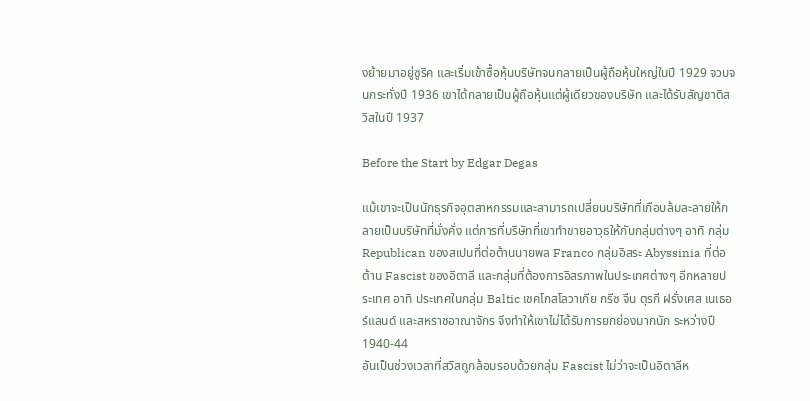งย้ายมาอยู่ซูริค และเริ่มเข้าซื้อหุ้นบริษัทจนกลายเป็นผู้ถือหุ้นใหญ่ในปี 1929 จวบจนกระทั่งปี 1936 เขาได้กลายเป็นผู้ถือหุ้นแต่ผู้เดียวของบริษัท และได้รับสัญชาติสวิสในปี 1937

Before the Start by Edgar Degas

แม้เขาจะเป็นนักธุรกิจอุตสาหกรรมและสามารถเปลี่ยนบริษัทที่เกือบล้มละลายให้กลายเป็นบริษัทที่มั่งคั่ง แต่การที่บริษัทที่เขาทำขายอาวุธให้กับกลุ่มต่างๆ อาทิ กลุ่ม
Republican ของสเปนที่ต่อต้านนายพล Franco กลุ่มอิสระ Abyssinia ที่ต่อต้าน Fascist ของอิตาลี และกลุ่มที่ต้องการอิสรภาพในประเทศต่างๆ อีกหลายประเทศ อาทิ ประเทศในกลุ่ม Baltic เชคโกสโลวาเกีย กรีซ จีน ตุรกี ฝรั่งเศส เนเธอร์แลนด์ และสหราชอาณาจักร จึงทำให้เขาไม่ได้รับการยกย่องมากนัก ระหว่างปี 1940-44
อันเป็นช่วงเวลาที่สวิสถูกล้อมรอบด้วยกลุ่ม Fascist ไม่ว่าจะเป็นอิตาลีห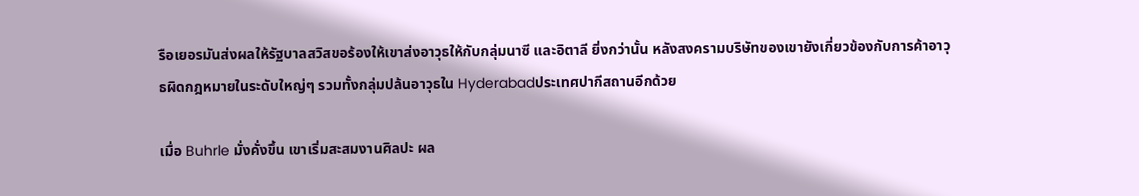รือเยอรมันส่งผลให้รัฐบาลสวิสขอร้องให้เขาส่งอาวุธให้กับกลุ่มนาซี และอิตาลี ยิ่งกว่านั้น หลังสงครามบริษัทของเขายังเกี่ยวข้องกับการค้าอาวุธผิดกฎหมายในระดับใหญ่ๆ รวมทั้งกลุ่มปล้นอาวุธใน Hyderabadประเทศปากีสถานอีกด้วย

เมื่อ Buhrle มั่งคั่งขึ้น เขาเริ่มสะสมงานศิลปะ ผล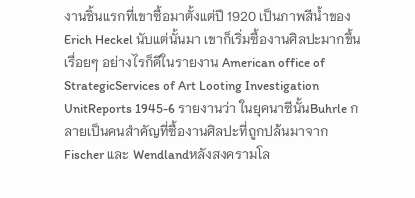งานชิ้นแรกที่เขาซื้อมาตั้งแต่ปี 1920 เป็นภาพสีน้ำของ Erich Heckel นับแต่นั้นมา เขาก็เริ่มซื้องานศิลปะมากขึ้นเรื่อยๆ อย่างไรก็ดีในรายงาน American office of StrategicServices of Art Looting Investigation UnitReports 1945-6 รายงานว่า ในยุคนาซีนั้นBuhrle กลายเป็นคนสำคัญที่ซื้องานศิลปะที่ถูกปล้นมาจาก Fischer และ Wendlandหลังสงครามโล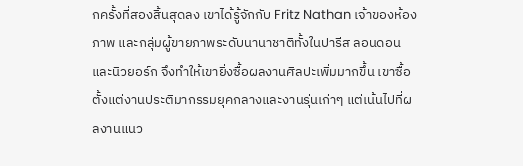กครั้งที่สองสิ้นสุดลง เขาได้รู้จักกับ Fritz Nathan เจ้าของห้องภาพ และกลุ่มผู้ขายภาพระดับนานาชาติทั้งในปารีส ลอนดอนและนิวยอร์ก จึงทำให้เขายิ่งซื้อผลงานศิลปะเพิ่มมากขึ้น เขาซื้อตั้งแต่งานประติมากรรมยุคกลางและงานรุ่นเก่าๆ แต่เน้นไปที่ผลงานแนว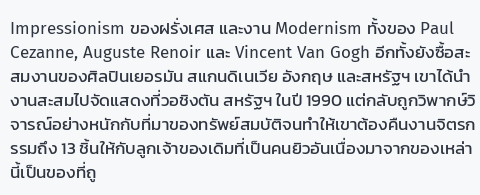Impressionism ของฝรั่งเศส และงาน Modernism ทั้งของ Paul Cezanne, Auguste Renoir และ Vincent Van Gogh อีกทั้งยังซื้อสะสมงานของศิลปินเยอรมัน สแกนดิเนเวีย อังกฤษ และสหรัฐฯ เขาได้นำงานสะสมไปจัดแสดงที่วอชิงตัน สหรัฐฯ ในปี 1990 แต่กลับถูกวิพากษ์วิจารณ์อย่างหนักกับที่มาของทรัพย์สมบัติจนทำให้เขาต้องคืนงานจิตรกรรมถึง 13 ชิ้นให้กับลูกเจ้าของเดิมที่เป็นคนยิวอันเนื่องมาจากของเหล่านี้เป็นของที่ถู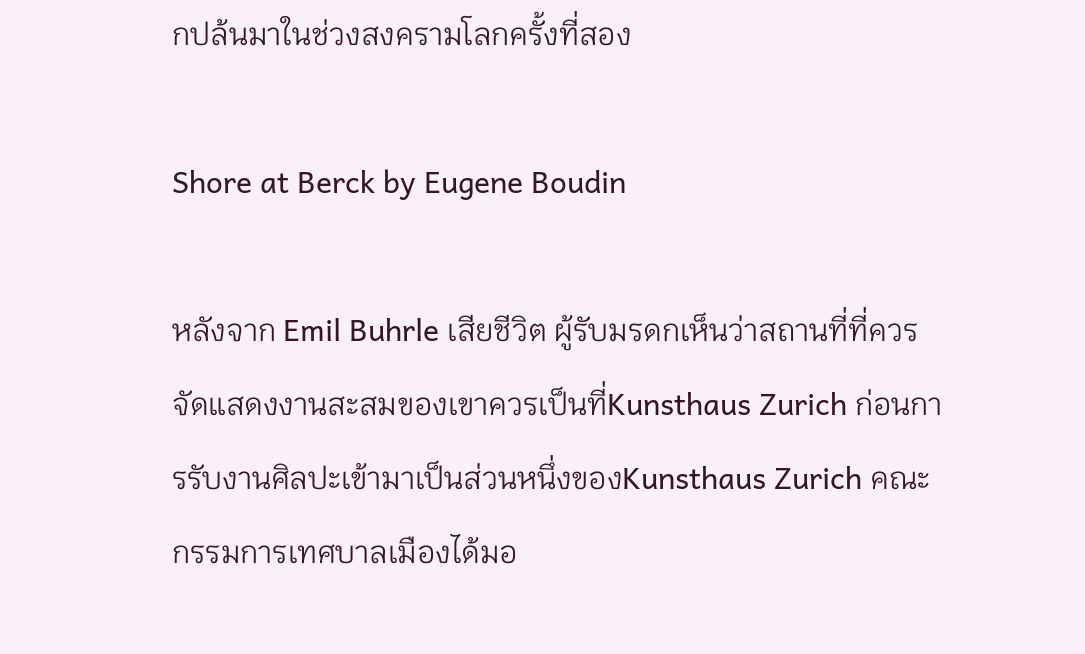กปล้นมาในช่วงสงครามโลกครั้งที่สอง

Shore at Berck by Eugene Boudin

หลังจาก Emil Buhrle เสียชีวิต ผู้รับมรดกเห็นว่าสถานที่ที่ควรจัดแสดงงานสะสมของเขาควรเป็นที่Kunsthaus Zurich ก่อนการรับงานศิลปะเข้ามาเป็นส่วนหนึ่งของKunsthaus Zurich คณะกรรมการเทศบาลเมืองได้มอ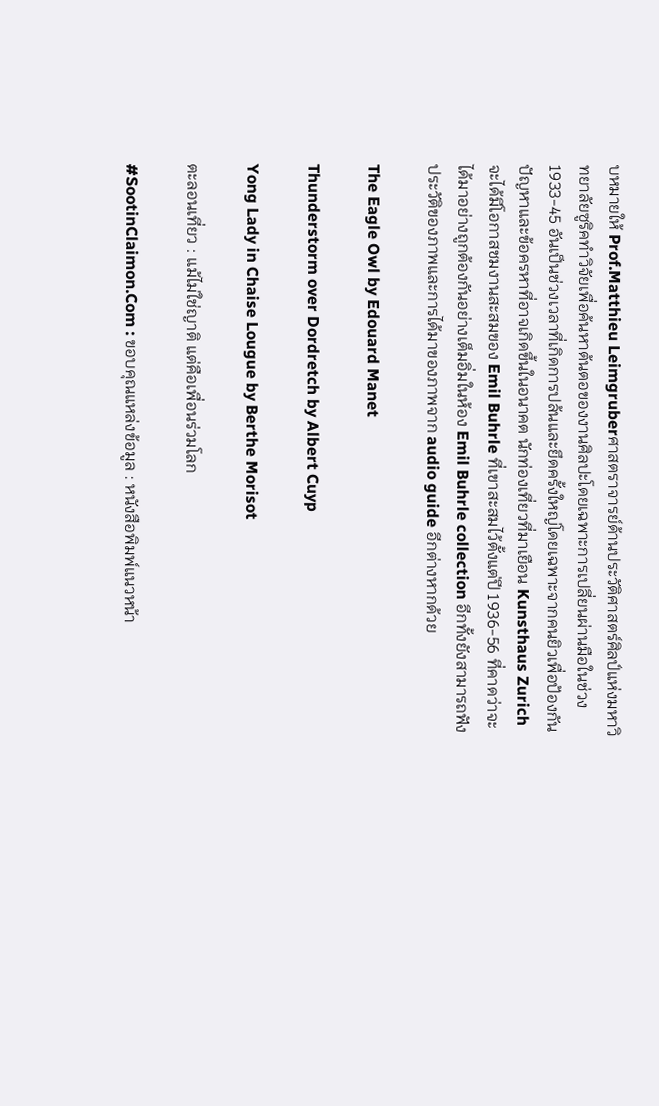บหมายให้ Prof.Matthieu Leimgruberศาสตราจารย์ด้านประวัติศาสตร์ศิลป์แห่งมหาวิทยาลัยซูริคทำวิจัยเพื่อค้นหาต้นตอของงานศิลปะโดยเฉพาะการเปลี่ยนผ่านมือในช่วง 1933-45 อันเป็นช่วงเวลาที่เกิดการปล้นและยึดครั้งใหญ่โดยเฉพาะจากคนยิวเพื่อป้องกันปัญหาและข้อครหาที่อาจเกิดขึ้นในอนาคต นักท่องเที่ยวที่มาเยือน Kunsthaus Zurich จะได้มีโอกาสชมงานสะสมของ Emil Buhrle ที่เขาสะสมไว้ตั้งแต่ปี 1936-56 ที่คาดว่าจะได้มาอย่างถูกต้องกันอย่างเต็มอิ่มในห้อง Emil Buhrle collection อีกทั้งยังสามารถฟังประวัติของภาพและการได้มาของภาพจาก audio guide อีกต่างหากด้วย

The Eagle Owl by Edouard Manet

Thunderstorm over Dordretch by Albert Cuyp

Yong Lady in Chaise Lougue by Berthe Morisot

ตะลอนเที่ยว : แม้ไม่ใช่ญาติ แต่คือเพื่อนร่วมโลก

#SootinClaimon.Com : ขอบคุณแหล่งข้อมูล : หนังสือพิมพ์แนวหน้า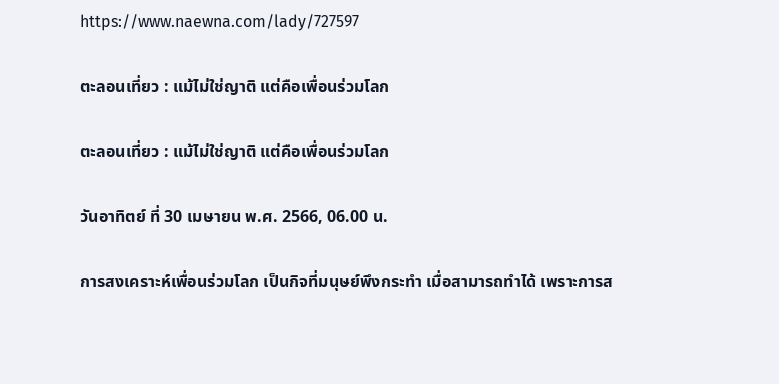https://www.naewna.com/lady/727597

ตะลอนเที่ยว : แม้ไม่ใช่ญาติ แต่คือเพื่อนร่วมโลก

ตะลอนเที่ยว : แม้ไม่ใช่ญาติ แต่คือเพื่อนร่วมโลก

วันอาทิตย์ ที่ 30 เมษายน พ.ศ. 2566, 06.00 น.

การสงเคราะห์เพื่อนร่วมโลก เป็นกิจที่มนุษย์พึงกระทำ เมื่อสามารถทำได้ เพราะการส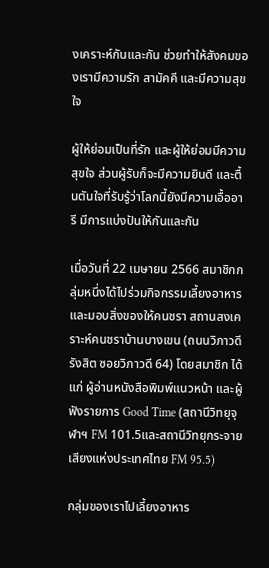งเคราะห์กันและกัน ช่วยทำให้สังคมของเรามีความรัก สามัคคี และมีความสุขใจ

ผู้ให้ย่อมเป็นที่รัก และผู้ให้ย่อมมีความสุขใจ ส่วนผู้รับก็จะมีความยินดี และตื้นตันใจที่รับรู้ว่าโลกนี้ยังมีความเอื้ออารี มีการแบ่งปันให้กันและกัน

เมื่อวันที่ 22 เมษายน 2566 สมาชิกกลุ่มหนึ่งได้ไปร่วมกิจกรรมเลี้ยงอาหาร และมอบสิ่งของให้คนชรา สถานสงเคราะห์คนชราบ้านบางเขน (ถนนวิภาวดีรังสิต ซอยวิภาวดี 64) โดยสมาชิก ได้แก่ ผู้อ่านหนังสือพิมพ์แนวหน้า และผู้ฟังรายการ Good Time (สถานีวิทยุจุฬาฯ FM 101.5และสถานีวิทยุกระจายเสียงแห่งประเทศไทย FM 95.5)

กลุ่มของเราไปเลี้ยงอาหาร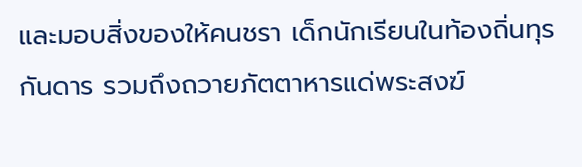และมอบสิ่งของให้คนชรา เด็กนักเรียนในท้องถิ่นทุรกันดาร รวมถึงถวายภัตตาหารแด่พระสงฆ์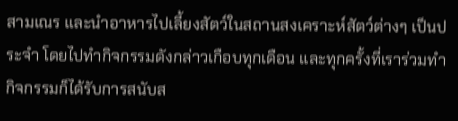สามเณร และนำอาหารไปเลี้ยงสัตว์ในสถานสงเคราะห์สัตว์ต่างๆ เป็นประจำ โดยไปทำกิจกรรมดังกล่าวเกือบทุกเดือน และทุกครั้งที่เราร่วมทำกิจกรรมก็ได้รับการสนับส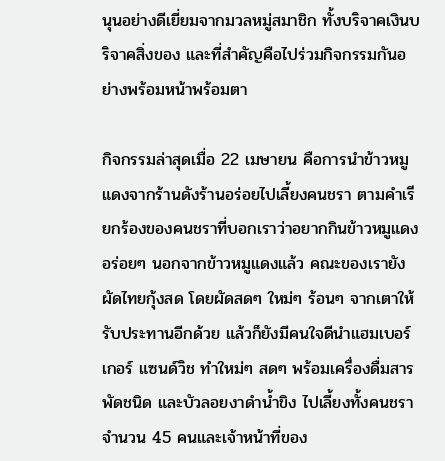นุนอย่างดีเยี่ยมจากมวลหมู่สมาชิก ทั้งบริจาคเงินบริจาคสิ่งของ และที่สำคัญคือไปร่วมกิจกรรมกันอย่างพร้อมหน้าพร้อมตา

กิจกรรมล่าสุดเมื่อ 22 เมษายน คือการนำข้าวหมูแดงจากร้านดังร้านอร่อยไปเลี้ยงคนชรา ตามคำเรียกร้องของคนชราที่บอกเราว่าอยากกินข้าวหมูแดงอร่อยๆ นอกจากข้าวหมูแดงแล้ว คณะของเรายังผัดไทยกุ้งสด โดยผัดสดๆ ใหม่ๆ ร้อนๆ จากเตาให้รับประทานอีกด้วย แล้วก็ยังมีคนใจดีนำแฮมเบอร์เกอร์ แซนด์วิช ทำใหม่ๆ สดๆ พร้อมเครื่องดื่มสารพัดชนิด และบัวลอยงาดำน้ำขิง ไปเลี้ยงทั้งคนชราจำนวน 45 คนและเจ้าหน้าที่ของ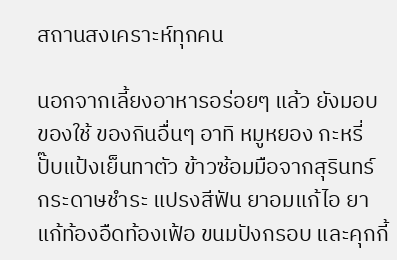สถานสงเคราะห์ทุกคน

นอกจากเลี้ยงอาหารอร่อยๆ แล้ว ยังมอบของใช้ ของกินอื่นๆ อาทิ หมูหยอง กะหรี่ปั๊บแป้งเย็นทาตัว ข้าวซ้อมมือจากสุรินทร์ กระดาษชำระ แปรงสีฟัน ยาอมแก้ไอ ยาแก้ท้องอืดท้องเฟ้อ ขนมปังกรอบ และคุกกี้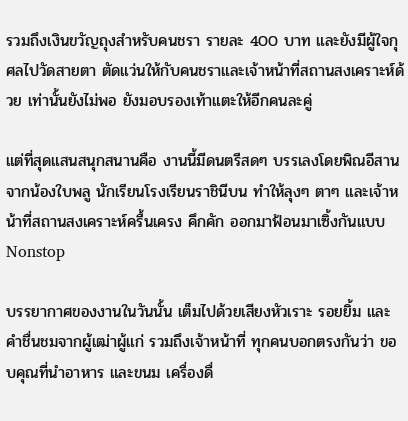รวมถึงเงินขวัญถุงสำหรับคนชรา รายละ 400 บาท และยังมีผู้ใจกุศลไปวัดสายตา ตัดแว่นให้กับคนชราและเจ้าหน้าที่สถานสงเคราะห์ด้วย เท่านั้นยังไม่พอ ยังมอบรองเท้าแตะให้อีกคนละคู่

แต่ที่สุดแสนสนุกสนานคือ งานนี้มีดนตรีสดๆ บรรเลงโดยพิณอีสาน จากน้องใบพลู นักเรียนโรงเรียนราชินีบน ทำให้ลุงๆ ตาๆ และเจ้าหน้าที่สถานสงเคราะห์ครื้นเครง คึกคัก ออกมาฟ้อนมาเซิ้งกันแบบ Nonstop

บรรยากาศของงานในวันนั้น เต็มไปด้วยเสียงหัวเราะ รอยยิ้ม และคำชื่นชมจากผู้เฒ่าผู้แก่ รวมถึงเจ้าหน้าที่ ทุกคนบอกตรงกันว่า ขอบคุณที่นำอาหาร และขนม เครื่องดื่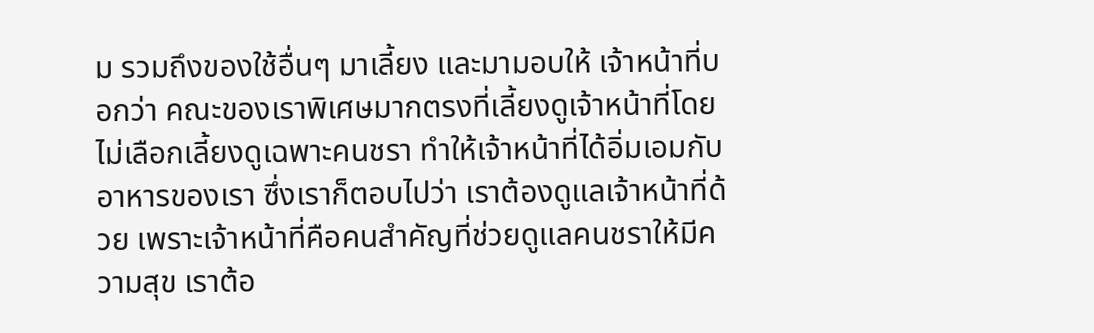ม รวมถึงของใช้อื่นๆ มาเลี้ยง และมามอบให้ เจ้าหน้าที่บอกว่า คณะของเราพิเศษมากตรงที่เลี้ยงดูเจ้าหน้าที่โดยไม่เลือกเลี้ยงดูเฉพาะคนชรา ทำให้เจ้าหน้าที่ได้อิ่มเอมกับอาหารของเรา ซึ่งเราก็ตอบไปว่า เราต้องดูแลเจ้าหน้าที่ด้วย เพราะเจ้าหน้าที่คือคนสำคัญที่ช่วยดูแลคนชราให้มีความสุข เราต้อ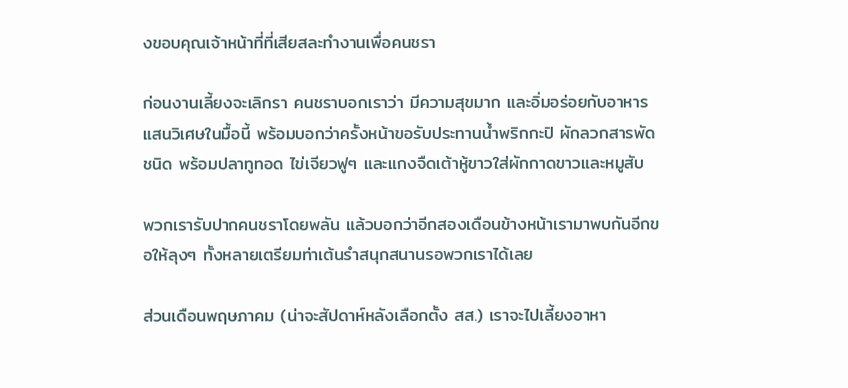งขอบคุณเจ้าหน้าที่ที่เสียสละทำงานเพื่อคนชรา

ก่อนงานเลี้ยงจะเลิกรา คนชราบอกเราว่า มีความสุขมาก และอิ่มอร่อยกับอาหารแสนวิเศษในมื้อนี้ พร้อมบอกว่าครั้งหน้าขอรับประทานน้ำพริกกะปิ ผักลวกสารพัดชนิด พร้อมปลาทูทอด ไข่เจียวฟูๆ และแกงจืดเต้าหู้ขาวใส่ผักกาดขาวและหมูสับ

พวกเรารับปากคนชราโดยพลัน แล้วบอกว่าอีกสองเดือนข้างหน้าเรามาพบกันอีกขอให้ลุงๆ ทั้งหลายเตรียมท่าเต้นรำสนุกสนานรอพวกเราได้เลย

ส่วนเดือนพฤษภาคม (น่าจะสัปดาห์หลังเลือกตั้ง สส.) เราจะไปเลี้ยงอาหา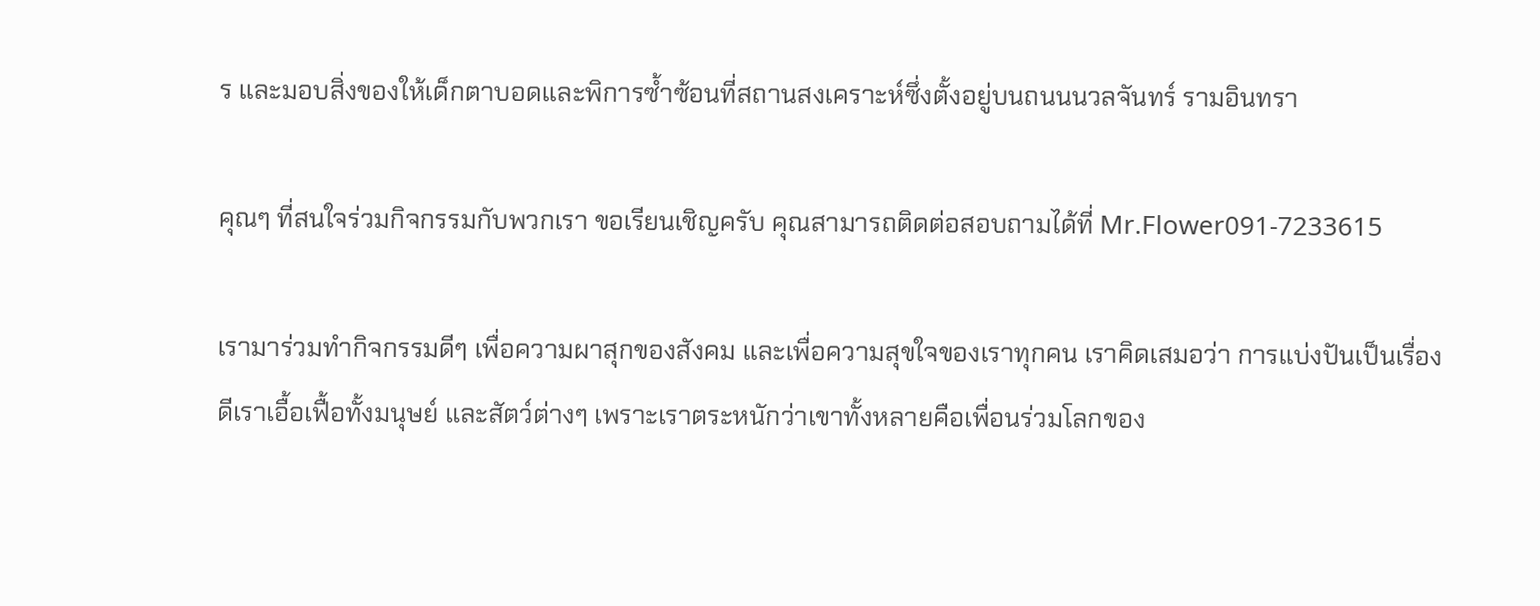ร และมอบสิ่งของให้เด็กตาบอดและพิการซ้ำซ้อนที่สถานสงเคราะห์ซึ่งตั้งอยู่บนถนนนวลจันทร์ รามอินทรา

คุณๆ ที่สนใจร่วมกิจกรรมกับพวกเรา ขอเรียนเชิญครับ คุณสามารถติดต่อสอบถามได้ที่ Mr.Flower091-7233615

เรามาร่วมทำกิจกรรมดีๆ เพื่อความผาสุกของสังคม และเพื่อความสุขใจของเราทุกคน เราคิดเสมอว่า การแบ่งปันเป็นเรื่องดีเราเอื้อเฟื้อทั้งมนุษย์ และสัตว์ต่างๆ เพราะเราตระหนักว่าเขาทั้งหลายคือเพื่อนร่วมโลกของ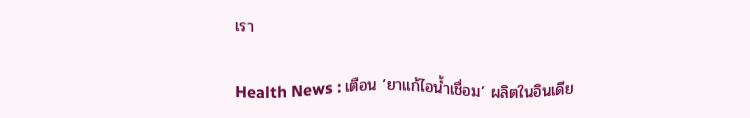เรา

Health News : เตือน ‘ยาแก้ไอน้ำเชื่อม’ ผลิตในอินเดีย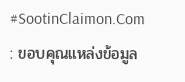#SootinClaimon.Com : ขอบคุณแหล่งข้อมูล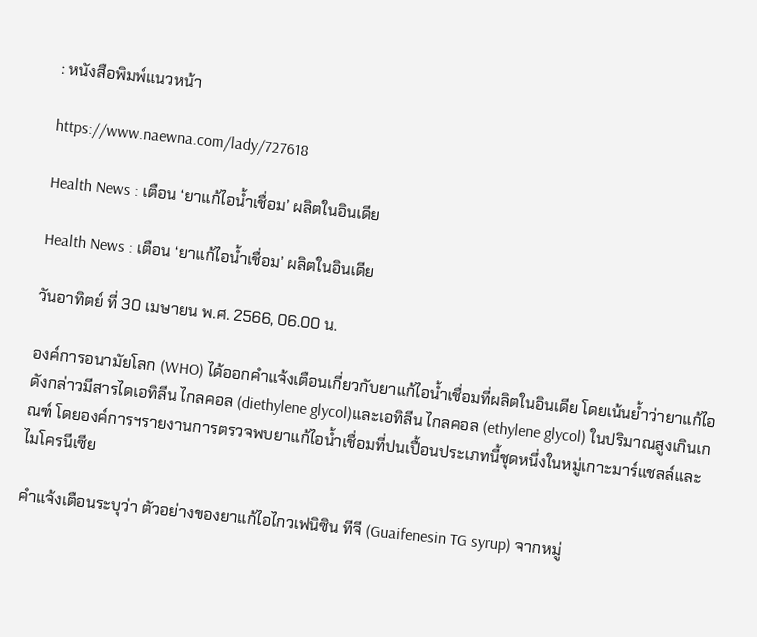: หนังสือพิมพ์แนวหน้า

https://www.naewna.com/lady/727618

Health News : เตือน ‘ยาแก้ไอน้ำเชื่อม’ ผลิตในอินเดีย

Health News : เตือน ‘ยาแก้ไอน้ำเชื่อม’ ผลิตในอินเดีย

วันอาทิตย์ ที่ 30 เมษายน พ.ศ. 2566, 06.00 น.

องค์การอนามัยโลก (WHO) ได้ออกคำแจ้งเตือนเกี่ยวกับยาแก้ไอน้ำเชื่อมที่ผลิตในอินเดีย โดยเน้นย้ำว่ายาแก้ไอดังกล่าวมีสารไดเอทิลีน ไกลคอล (diethylene glycol)และเอทิลีน ไกลคอล (ethylene glycol) ในปริมาณสูงเกินเกณฑ์ โดยองค์การฯรายงานการตรวจพบยาแก้ไอน้ำเชื่อมที่ปนเปื้อนประเภทนี้ชุดหนึ่งในหมู่เกาะมาร์แชลล์และไมโครนีเซีย

คำแจ้งเตือนระบุว่า ตัวอย่างของยาแก้ไอไกวเฟนิซิน ทีจี (Guaifenesin TG syrup) จากหมู่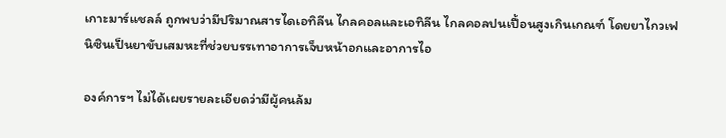เกาะมาร์แชลล์ ถูกพบว่ามีปริมาณสารไดเอทิลีน ไกลคอลและเอทิลีน ไกลคอลปนเปื้อนสูงเกินเกณฑ์ โดยยาไกวเฟนิซินเป็นยาขับเสมหะที่ช่วยบรรเทาอาการเจ็บหน้าอกและอาการไอ

องค์การฯ ไม่ได้เผยรายละเอียดว่ามีผู้คนล้ม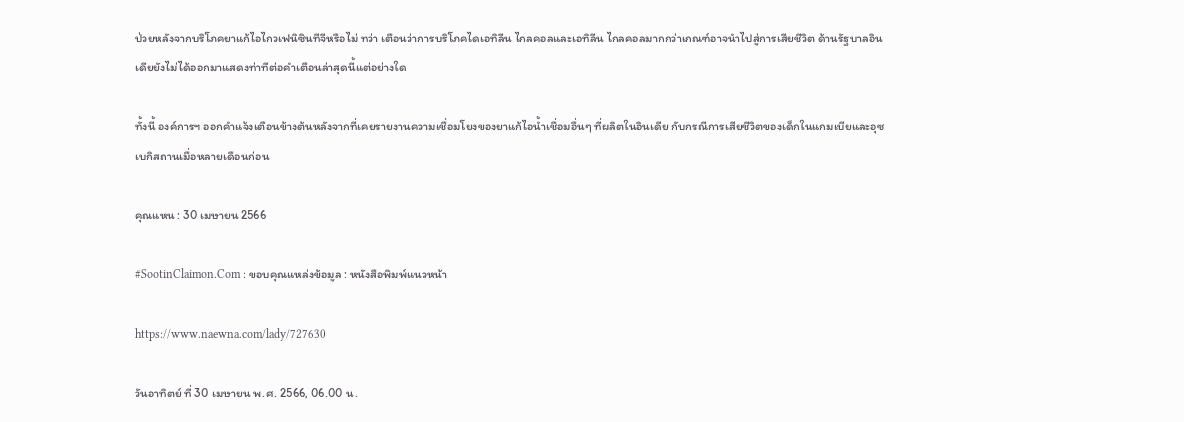ป่วยหลังจากบริโภคยาแก้ไอไกวเฟนิซินทีจีหรือไม่ ทว่า เตือนว่าการบริโภคไดเอทิลีน ไกลคอลและเอทิลีน ไกลคอลมากกว่าเกณฑ์อาจนำไปสู่การเสียชีวิต ด้านรัฐบาลอินเดียยังไม่ได้ออกมาแสดงท่าทีต่อคำเตือนล่าสุดนี้แต่อย่างใด

ทั้งนี้ องค์การฯ ออกคำแจ้งเตือนข้างต้นหลังจากที่เคยรายงานความเชื่อมโยงของยาแก้ไอน้ำเชื่อมอื่นๆ ที่ผลิตในอินเดีย กับกรณีการเสียชีวิตของเด็กในแกมเบียและอุซเบกิสถานเมื่อหลายเดือนก่อน

คุณแหน : 30 เมษายน 2566

#SootinClaimon.Com : ขอบคุณแหล่งข้อมูล : หนังสือพิมพ์แนวหน้า

https://www.naewna.com/lady/727630

วันอาทิตย์ ที่ 30 เมษายน พ.ศ. 2566, 06.00 น.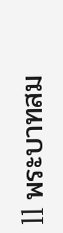ll พระบาทสม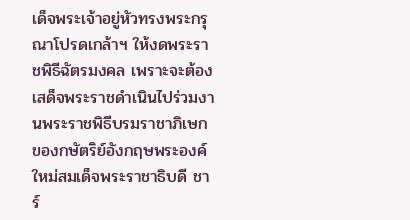เด็จพระเจ้าอยู่หัวทรงพระกรุณาโปรดเกล้าฯ ให้งดพระราชพิธีฉัตรมงคล เพราะจะต้องเสด็จพระราชดำเนินไปร่วมงานพระราชพิธีบรมราชาภิเษกของกษัตริย์อังกฤษพระองค์ใหม่สมเด็จพระราชาธิบดี ชาร์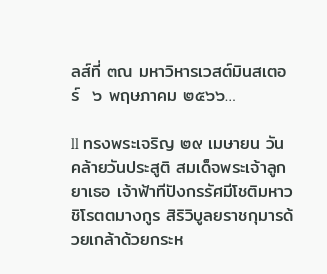ลส์ที่ ๓ณ มหาวิหารเวสต์มินสเตอร์  ๖ พฤษภาคม ๒๕๖๖…

ll ทรงพระเจริญ ๒๙ เมษายน วันคล้ายวันประสูติ สมเด็จพระเจ้าลูกยาเธอ เจ้าฟ้าทีปังกรรัศมีโชติมหาวชิโรตตมางกูร สิริวิบูลยราชกุมารด้วยเกล้าด้วยกระห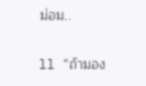ม่อม..

ll “ถ้ามอง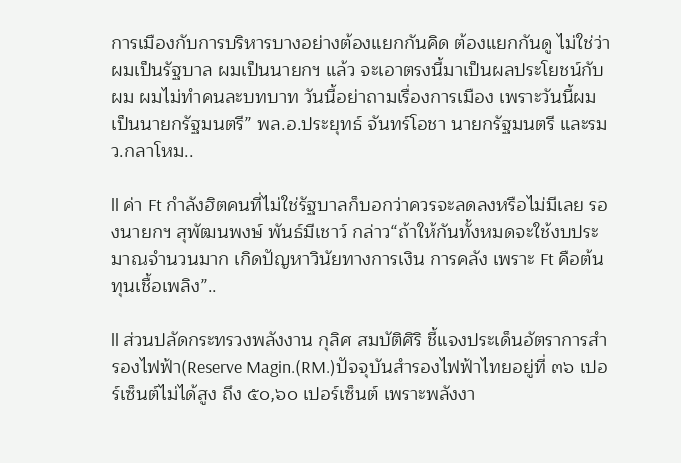การเมืองกับการบริหารบางอย่างต้องแยกกันคิด ต้องแยกกันดู ไม่ใช่ว่าผมเป็นรัฐบาล ผมเป็นนายกฯ แล้ว จะเอาตรงนี้มาเป็นผลประโยชน์กับผม ผมไม่ทำคนละบทบาท วันนี้อย่าถามเรื่องการเมือง เพราะวันนี้ผมเป็นนายกรัฐมนตรี” พล.อ.ประยุทธ์ จันทร์โอชา นายกรัฐมนตรี และรมว.กลาโหม..

ll ค่า Ft กำลังฮิตคนที่ไม่ใช่รัฐบาลก็บอกว่าควรจะลดลงหรือไม่มีเลย รองนายกฯ สุพัฒนพงษ์ พันธ์มีเชาว์ กล่าว“ถ้าให้กันทั้งหมดจะใช้งบประมาณจำนวนมาก เกิดปัญหาวินัยทางการเงิน การคลัง เพราะ Ft คือต้นทุนเชื้อเพลิง”..

ll ส่วนปลัดกระทรวงพลังงาน กุลิศ สมบัติศิริ ชี้แจงประเด็นอัตราการสำรองไฟฟ้า(Reserve Magin.(RM.)ปัจจุบันสำรองไฟฟ้าไทยอยู่ที่ ๓๖ เปอร์เซ็นต์ไม่ได้สูง ถึง ๕๐,๖๐ เปอร์เซ็นต์ เพราะพลังงา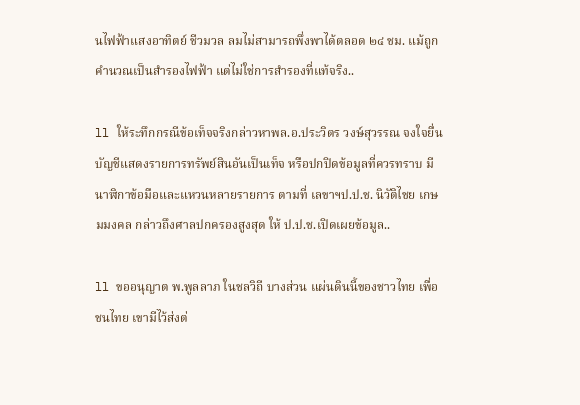นไฟฟ้าแสงอาทิตย์ ชีวมวล ลมไม่สามารถพึ่งพาได้ตลอด ๒๔ ชม. แม้ถูกคำนวณเป็นสำรองไฟฟ้า แต่ไม่ใช่การสำรองที่แท้จริง..

ll ให้ระทึกกรณีข้อเท็จจริงกล่าวหาพล.อ.ประวิตร วงษ์สุวรรณ จงใจยื่นบัญชีแสดงรายการทรัพย์สินอันเป็นเท็จ หรือปกปิดข้อมูลที่ควรทราบ มีนาฬิกาข้อมือและแหวนหลายรายการ ตามที่ เลขาฯป.ป.ช. นิวัติไชย เกษมมงคล กล่าวถึงศาลปกครองสูงสุด ให้ ป.ป.ช.เปิดเผยข้อมูล..

ll ขออนุญาต พ.พูลลาภ ในชลวิถี บางส่วน แผ่นดินนี้ของชาวไทย เพื่อชนไทย เขามีไว้ส่งต่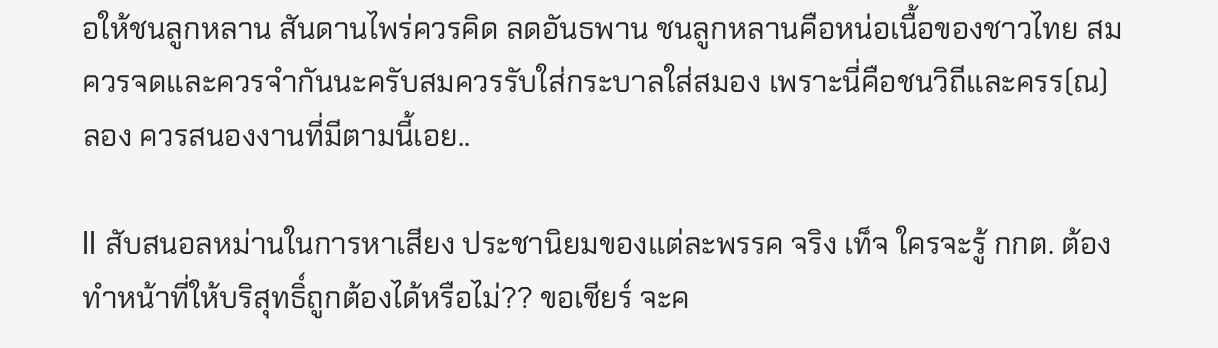อให้ชนลูกหลาน สันดานไพร่ควรคิด ลดอันธพาน ชนลูกหลานคือหน่อเนื้อของชาวไทย สมควรจดและควรจำกันนะครับสมควรรับใส่กระบาลใส่สมอง เพราะนี่คือชนวิถีและครร(ณ)ลอง ควรสนองงานที่มีตามนี้เอย..

ll สับสนอลหม่านในการหาเสียง ประชานิยมของแต่ละพรรค จริง เท็จ ใครจะรู้ กกต. ต้องทำหน้าที่ให้บริสุทธิ์ถูกต้องได้หรือไม่?? ขอเชียร์ จะค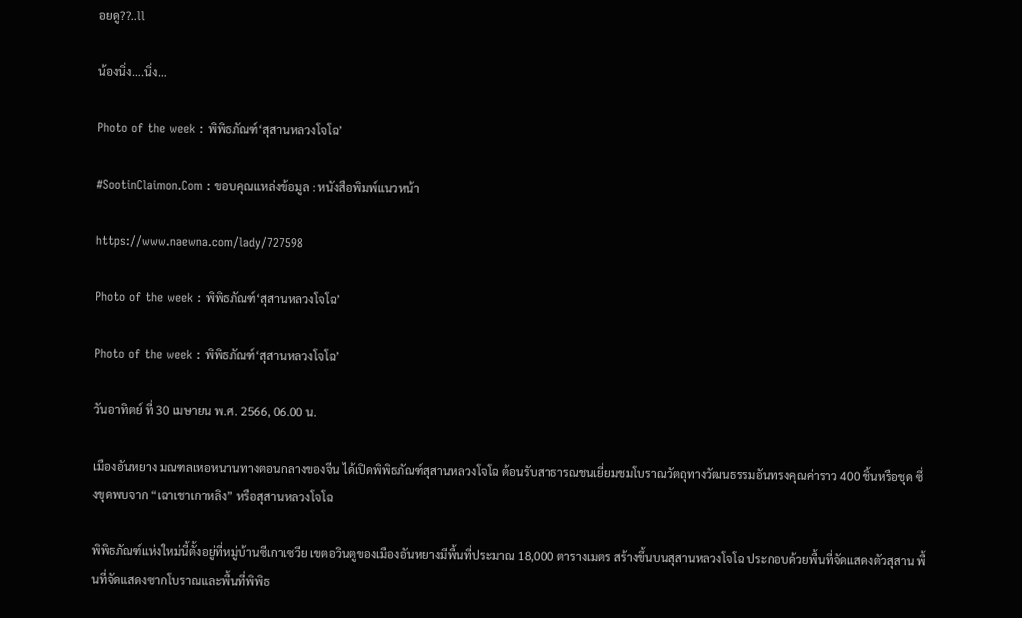อยดู??..ll

น้องนิ่ง….นิ่ง…

Photo of the week : พิพิธภัณฑ์‘สุสานหลวงโจโฉ’

#SootinClaimon.Com : ขอบคุณแหล่งข้อมูล : หนังสือพิมพ์แนวหน้า

https://www.naewna.com/lady/727598

Photo of the week : พิพิธภัณฑ์‘สุสานหลวงโจโฉ’

Photo of the week : พิพิธภัณฑ์‘สุสานหลวงโจโฉ’

วันอาทิตย์ ที่ 30 เมษายน พ.ศ. 2566, 06.00 น.

เมืองอันหยาง มณฑลเหอหนานทางตอนกลางของจีน ได้เปิดพิพิธภัณฑ์สุสานหลวงโจโฉ ต้อนรับสาธารณชนเยี่ยมชมโบราณวัตถุทางวัฒนธรรมอันทรงคุณค่าราว 400 ชิ้นหรือชุด ซึ่งขุดพบจาก “เฉาเชาเกาหลิง” หรือสุสานหลวงโจโฉ

พิพิธภัณฑ์แห่งใหม่นี้ตั้งอยู่ที่หมู่บ้านซีเกาเซวีย เขตอวินตูของเมืองอันหยางมีพื้นที่ประมาณ 18,000 ตารางเมตร สร้างขึ้นบนสุสานหลวงโจโฉ ประกอบด้วยพื้นที่จัดแสดงตัวสุสาน พื้นที่จัดแสดงซากโบราณและพื้นที่พิพิธ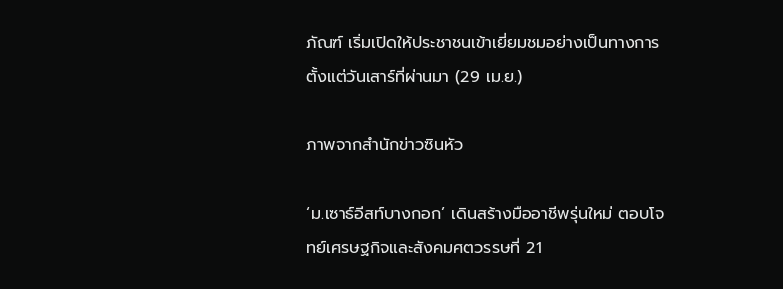ภัณฑ์ เริ่มเปิดให้ประชาชนเข้าเยี่ยมชมอย่างเป็นทางการตั้งแต่วันเสาร์ที่ผ่านมา (29 เม.ย.)

ภาพจากสำนักข่าวซินหัว

‘ม.เซาธ์อีสท์บางกอก’ เดินสร้างมืออาชีพรุ่นใหม่ ตอบโจทย์เศรษฐกิจและสังคมศตวรรษที่ 21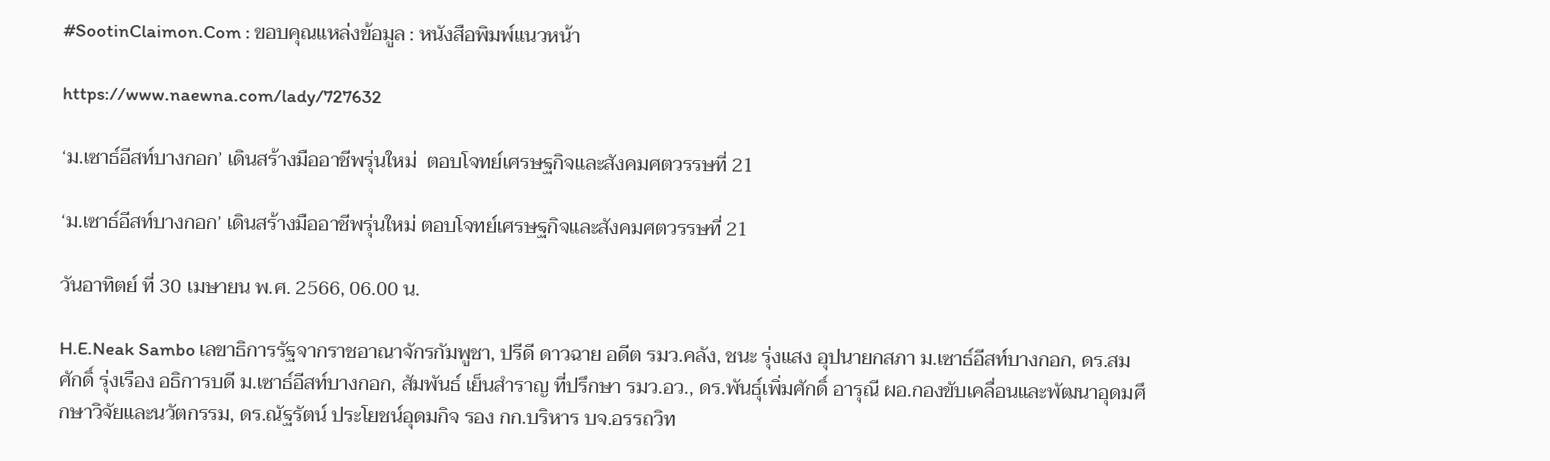#SootinClaimon.Com : ขอบคุณแหล่งข้อมูล : หนังสือพิมพ์แนวหน้า

https://www.naewna.com/lady/727632

‘ม.เซาธ์อีสท์บางกอก’ เดินสร้างมืออาชีพรุ่นใหม่  ตอบโจทย์เศรษฐกิจและสังคมศตวรรษที่ 21

‘ม.เซาธ์อีสท์บางกอก’ เดินสร้างมืออาชีพรุ่นใหม่ ตอบโจทย์เศรษฐกิจและสังคมศตวรรษที่ 21

วันอาทิตย์ ที่ 30 เมษายน พ.ศ. 2566, 06.00 น.

H.E.Neak Sambo เลขาธิการรัฐจากราชอาณาจักรกัมพูชา, ปรีดี ดาวฉาย อดีต รมว.คลัง, ชนะ รุ่งแสง อุปนายกสภา ม.เซาธ์อีสท์บางกอก, ดร.สมศักดิ์ รุ่งเรือง อธิการบดี ม.เซาธ์อีสท์บางกอก, สัมพันธ์ เย็นสำราญ ที่ปรึกษา รมว.อว., ดร.พันธุ์เพิ่มศักดิ์ อารุณี ผอ.กองขับเคลื่อนและพัฒนาอุดมศึกษาวิจัยและนวัตกรรม, ดร.ณัฐรัตน์ ประโยชน์อุดมกิจ รอง กก.บริหาร บจ.อรรถวิท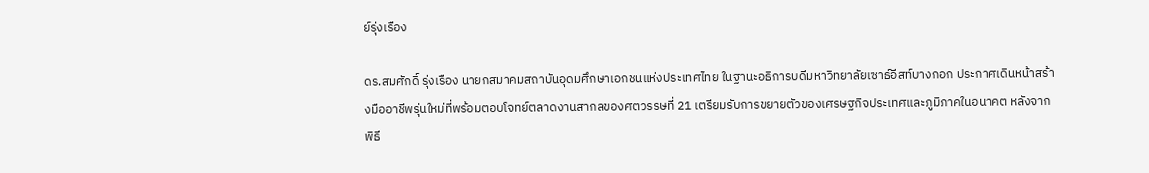ย์รุ่งเรือง

ดร.สมศักดิ์ รุ่งเรือง นายกสมาคมสถาบันอุดมศึกษาเอกชนแห่งประเทศไทย ในฐานะอธิการบดีมหาวิทยาลัยเซาธ์อีสท์บางกอก ประกาศเดินหน้าสร้างมืออาชีพรุ่นใหม่ที่พร้อมตอบโจทย์ตลาดงานสากลของศตวรรษที่ 21 เตรียมรับการขยายตัวของเศรษฐกิจประเทศและภูมิภาคในอนาคต หลังจากพิธี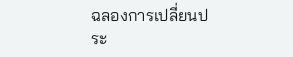ฉลองการเปลี่ยนประ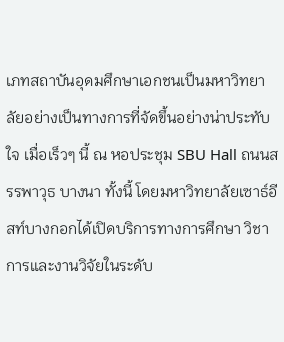เภทสถาบันอุดมศึกษาเอกชนเป็นมหาวิทยาลัยอย่างเป็นทางการที่จัดขึ้นอย่างน่าประทับใจ เมื่อเร็วๆ นี้ ณ หอประชุม SBU Hall ถนนสรรพาวุธ บางนา ทั้งนี้ โดยมหาวิทยาลัยเซาธ์อีสท์บางกอกได้เปิดบริการทางการศึกษา วิชาการและงานวิจัยในระดับ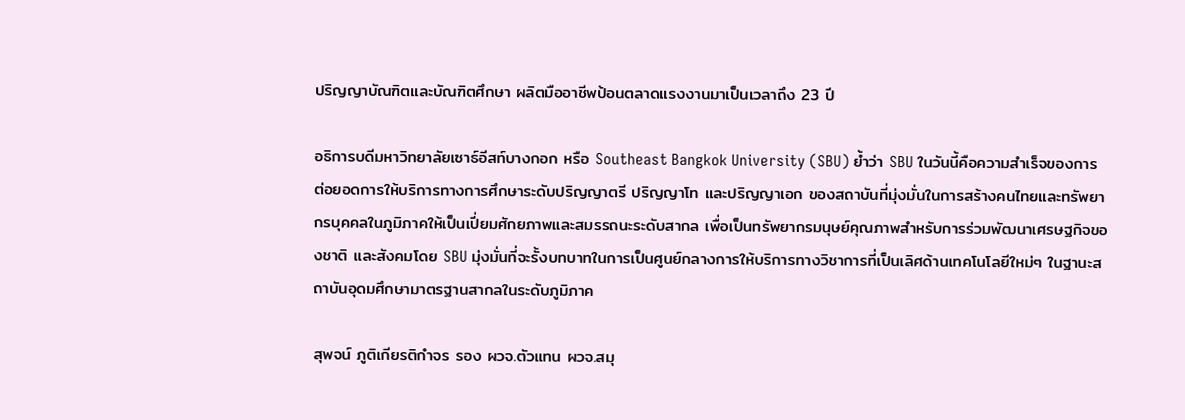ปริญญาบัณฑิตและบัณฑิตศึกษา ผลิตมืออาชีพป้อนตลาดแรงงานมาเป็นเวลาถึง 23 ปี

อธิการบดีมหาวิทยาลัยเซาธ์อีสท์บางกอก หรือ Southeast Bangkok University (SBU) ย้ำว่า SBU ในวันนี้คือความสำเร็จของการต่อยอดการให้บริการทางการศึกษาระดับปริญญาตรี ปริญญาโท และปริญญาเอก ของสถาบันที่มุ่งมั่นในการสร้างคนไทยและทรัพยากรบุคคลในภูมิภาคให้เป็นเปี่ยมศักยภาพและสมรรถนะระดับสากล เพื่อเป็นทรัพยากรมนุษย์คุณภาพสำหรับการร่วมพัฒนาเศรษฐกิจของชาติ และสังคมโดย SBU มุ่งมั่นที่จะรั้งบทบาทในการเป็นศูนย์กลางการให้บริการทางวิชาการที่เป็นเลิศด้านเทคโนโลยีใหม่ๆ ในฐานะสถาบันอุดมศึกษามาตรฐานสากลในระดับภูมิภาค

สุพจน์ ภูติเกียรติกำจร รอง ผวจ.ตัวแทน ผวจ.สมุ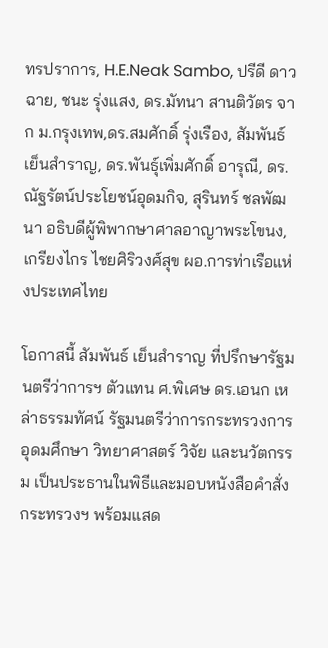ทรปราการ, H.E.Neak Sambo, ปรีดี ดาวฉาย, ชนะ รุ่งแสง, ดร.มัทนา สานติวัตร จาก ม.กรุงเทพ,ดร.สมศักดิ์ รุ่งเรือง, สัมพันธ์ เย็นสำราญ, ดร.พันธุ์เพิ่มศักดิ์ อารุณี, ดร.ณัฐรัตน์ประโยชน์อุดมกิจ, สุรินทร์ ชลพัฒนา อธิบดีผู้พิพากษาศาลอาญาพระโขนง,เกรียงไกร ไชยศิริวงศ์สุข ผอ.การท่าเรือแห่งประเทศไทย

โอกาสนี้ สัมพันธ์ เย็นสำราญ ที่ปรึกษารัฐมนตรีว่าการฯ ตัวแทน ศ.พิเศษ ดร.เอนก เหล่าธรรมทัศน์ รัฐมนตรีว่าการกระทรวงการอุดมศึกษา วิทยาศาสตร์ วิจัย และนวัตกรรม เป็นประธานในพิธีและมอบหนังสือคำสั่งกระทรวงฯ พร้อมแสด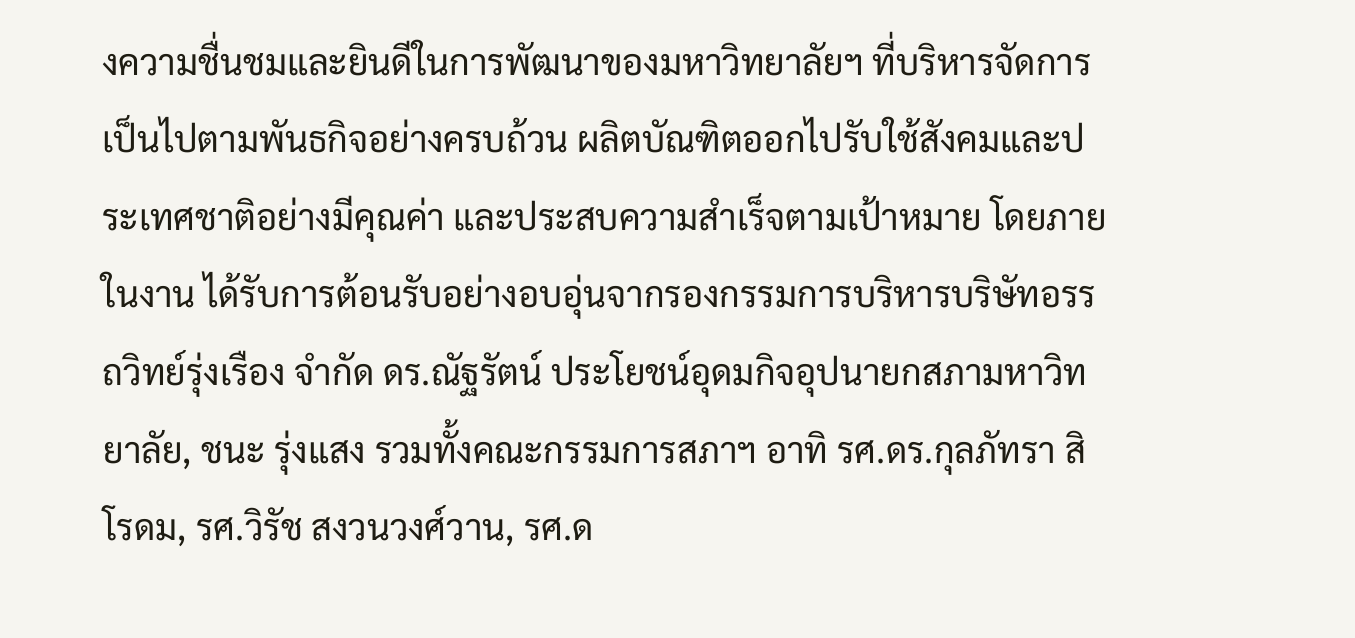งความชื่นชมและยินดีในการพัฒนาของมหาวิทยาลัยฯ ที่บริหารจัดการเป็นไปตามพันธกิจอย่างครบถ้วน ผลิตบัณฑิตออกไปรับใช้สังคมและประเทศชาติอย่างมีคุณค่า และประสบความสำเร็จตามเป้าหมาย โดยภายในงาน ได้รับการต้อนรับอย่างอบอุ่นจากรองกรรมการบริหารบริษัทอรรถวิทย์รุ่งเรือง จำกัด ดร.ณัฐรัตน์ ประโยชน์อุดมกิจอุปนายกสภามหาวิทยาลัย, ชนะ รุ่งแสง รวมทั้งคณะกรรมการสภาฯ อาทิ รศ.ดร.กุลภัทรา สิโรดม, รศ.วิรัช สงวนวงศ์วาน, รศ.ด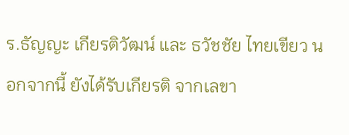ร.ธัญญะ เกียรติวัฒน์ และ ธวัชชัย ไทยเขียว นอกจากนี้ ยังได้รับเกียรติ จากเลขา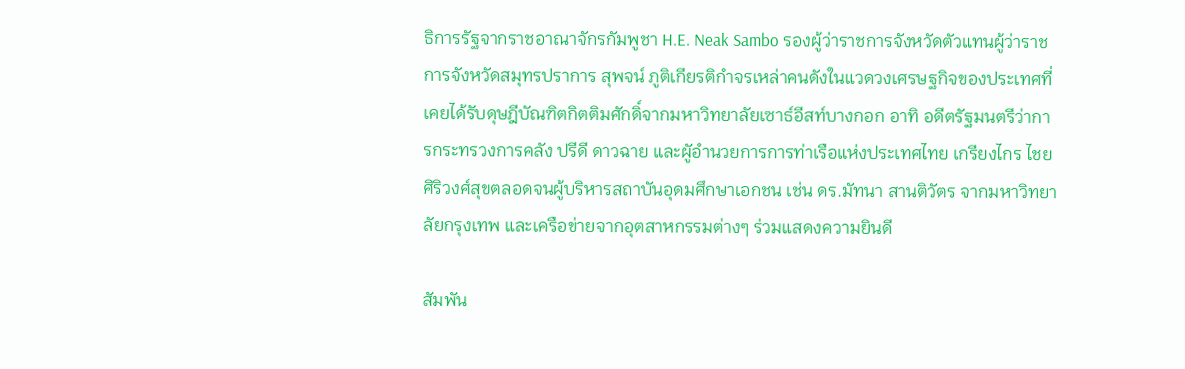ธิการรัฐจากราชอาณาจักรกัมพูชา H.E. Neak Sambo รองผู้ว่าราชการจังหวัดตัวแทนผู้ว่าราชการจังหวัดสมุทรปราการ สุพจน์ ภูติเกียรติกำจรเหล่าคนดังในแวดวงเศรษฐกิจของประเทศที่เคยได้รับดุษฎีบัณฑิตกิตติมศักดิ์จากมหาวิทยาลัยเซาธ์อีสท์บางกอก อาทิ อดีตรัฐมนตรีว่าการกระทรวงการคลัง ปรีดี ดาวฉาย และผูัอำนวยการการท่าเรือแห่งประเทศไทย เกรียงไกร ไชยศิริวงศ์สุขตลอดจนผู้บริหารสถาบันอุดมศึกษาเอกชน เช่น ดร.มัทนา สานติวัตร จากมหาวิทยาลัยกรุงเทพ และเครือข่ายจากอุตสาหกรรมต่างๆ ร่วมแสดงความยินดี

สัมพัน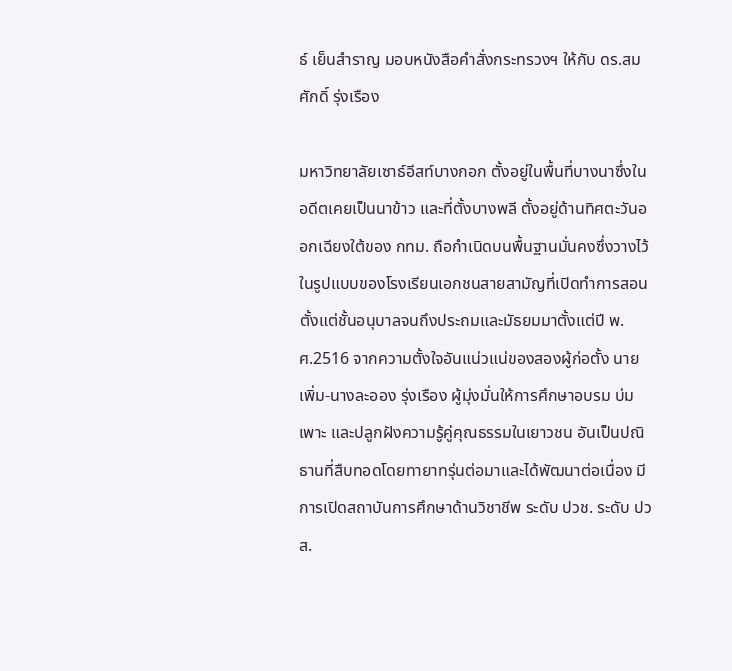ธ์ เย็นสำราญ มอบหนังสือคำสั่งกระทรวงฯ ให้กับ ดร.สมศักดิ์ รุ่งเรือง

มหาวิทยาลัยเซาธ์อีสท์บางกอก ตั้งอยู่ในพื้นที่บางนาซึ่งในอดีตเคยเป็นนาข้าว และที่ตั้งบางพลี ตั้งอยู่ด้านทิศตะวันออกเฉียงใต้ของ กทม. ถือกำเนิดบนพื้นฐานมั่นคงซึ่งวางไว้ในรูปแบบของโรงเรียนเอกชนสายสามัญที่เปิดทำการสอนตั้งแต่ชั้นอนุบาลจนถึงประถมและมัธยมมาตั้งแต่ปี พ.ศ.2516 จากความตั้งใจอันแน่วแน่ของสองผู้ก่อตั้ง นายเพิ่ม-นางละออง รุ่งเรือง ผู้มุ่งมั่นให้การศึกษาอบรม บ่มเพาะ และปลูกฝังความรู้คู่คุณธรรมในเยาวชน อันเป็นปณิธานที่สืบทอดโดยทายาทรุ่นต่อมาและได้พัฒนาต่อเนื่อง มีการเปิดสถาบันการศึกษาด้านวิชาชีพ ระดับ ปวช. ระดับ ปวส.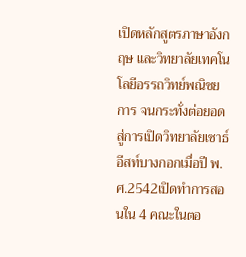เปิดหลักสูตรภาษาอังกฤษ และวิทยาลัยเทคโนโลยีอรรถวิทย์พณิชยการ จนกระทั่งต่อยอดสู่การเปิดวิทยาลัยเซาธ์อีสท์บางกอกเมื่อปี พ.ศ.2542เปิดทำการสอนใน 4 คณะในตอ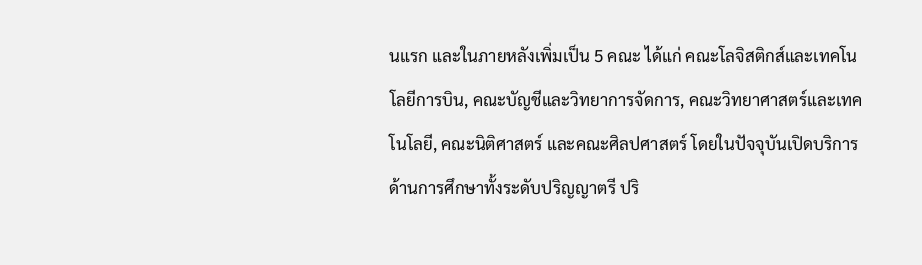นแรก และในภายหลังเพิ่มเป็น 5 คณะ ได้แก่ คณะโลจิสติกส์และเทคโนโลยีการบิน, คณะบัญชีและวิทยาการจัดการ, คณะวิทยาศาสตร์และเทคโนโลยี, คณะนิติศาสตร์ และคณะศิลปศาสตร์ โดยในปัจจุบันเปิดบริการด้านการศึกษาทั้งระดับปริญญาตรี ปริ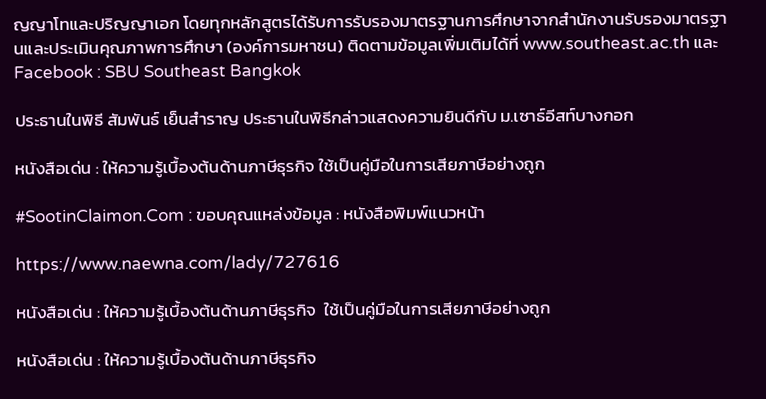ญญาโทและปริญญาเอก โดยทุกหลักสูตรได้รับการรับรองมาตรฐานการศึกษาจากสำนักงานรับรองมาตรฐานและประเมินคุณภาพการศึกษา (องค์การมหาชน) ติดตามข้อมูลเพิ่มเติมได้ที่ www.southeast.ac.th และ Facebook : SBU Southeast Bangkok

ประธานในพิธี สัมพันธ์ เย็นสำราญ ประธานในพิธีกล่าวแสดงความยินดีกับ ม.เซาธ์อีสท์บางกอก

หนังสือเด่น : ให้ความรู้เบื้องต้นด้านภาษีธุรกิจ ใช้เป็นคู่มือในการเสียภาษีอย่างถูก

#SootinClaimon.Com : ขอบคุณแหล่งข้อมูล : หนังสือพิมพ์แนวหน้า

https://www.naewna.com/lady/727616

หนังสือเด่น : ให้ความรู้เบื้องต้นด้านภาษีธุรกิจ  ใช้เป็นคู่มือในการเสียภาษีอย่างถูก

หนังสือเด่น : ให้ความรู้เบื้องต้นด้านภาษีธุรกิจ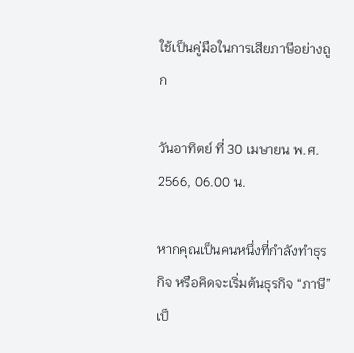ใช้เป็นคู่มือในการเสียภาษีอย่างถูก

วันอาทิตย์ ที่ 30 เมษายน พ.ศ. 2566, 06.00 น.

หากคุณเป็นคนหนึ่งที่กำลังทำธุรกิจ หรือคิดจะเริ่มต้นธุรกิจ “ภาษี” เป็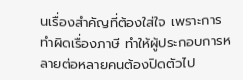นเรื่องสำคัญที่ต้องใส่ใจ เพราะการทำผิดเรื่องภาษี ทำให้ผู้ประกอบการหลายต่อหลายคนต้องปิดตัวไป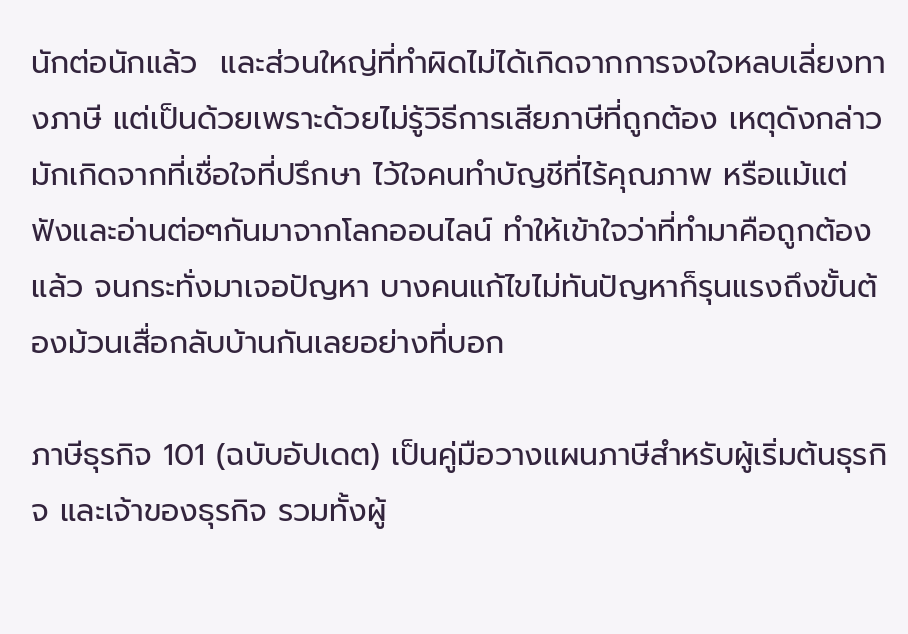นักต่อนักแล้ว  และส่วนใหญ่ที่ทำผิดไม่ได้เกิดจากการจงใจหลบเลี่ยงทางภาษี แต่เป็นด้วยเพราะด้วยไม่รู้วิธีการเสียภาษีที่ถูกต้อง เหตุดังกล่าวมักเกิดจากที่เชื่อใจที่ปรึกษา ไว้ใจคนทำบัญชีที่ไร้คุณภาพ หรือแม้แต่ฟังและอ่านต่อๆกันมาจากโลกออนไลน์ ทำให้เข้าใจว่าที่ทำมาคือถูกต้องแล้ว จนกระทั่งมาเจอปัญหา บางคนแก้ไขไม่ทันปัญหาก็รุนแรงถึงขั้นต้องม้วนเสื่อกลับบ้านกันเลยอย่างที่บอก

ภาษีธุรกิจ 101 (ฉบับอัปเดต) เป็นคู่มือวางแผนภาษีสำหรับผู้เริ่มต้นธุรกิจ และเจ้าของธุรกิจ รวมทั้งผู้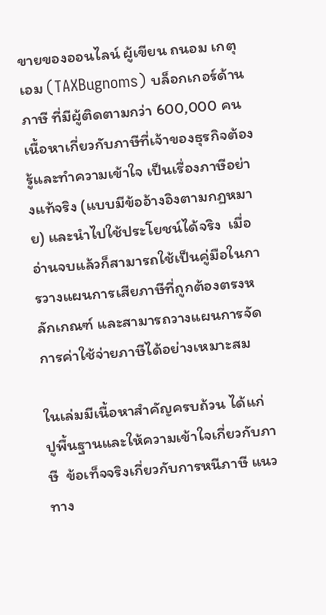ขายของออนไลน์ ผู้เขียน ถนอม เกตุเอม (TAXBugnoms) บล็อกเกอร์ด้านภาษี ที่มีผู้ติดตามกว่า 600,000 คน เนื้อหาเกี่ยวกับภาษีที่เจ้าของธุรกิจต้องรู้และทำความเข้าใจ เป็นเรื่องภาษีอย่างแท้จริง (แบบมีข้ออ้างอิงตามกฏหมาย) และนำไปใช้ประโยชน์ได้จริง  เมื่ออ่านจบแล้วก็สามารถใช้เป็นคู่มือในการวางแผนการเสียภาษีที่ถูกต้องตรงหลักเกณฑ์ และสามารถวางแผนการจัดการค่าใช้จ่ายภาษีได้อย่างเหมาะสม

ในเล่มมีเนื้อหาสำคัญครบถ้วน ได้แก่ ปูพื้นฐานและให้ความเข้าใจเกี่ยวกับภาษี  ข้อเท็จจริงเกี่ยวกับการหนีภาษี แนวทาง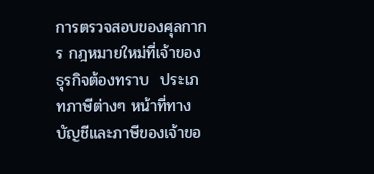การตรวจสอบของศุลกากร กฎหมายใหม่ที่เจ้าของธุรกิจต้องทราบ  ประเภทภาษีต่างๆ หน้าที่ทางบัญชีและภาษีของเจ้าขอ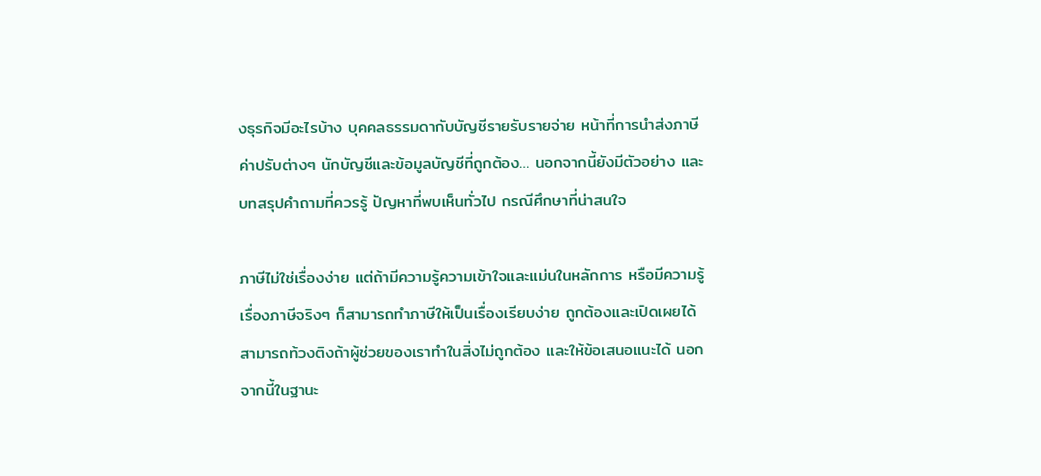งธุรกิจมีอะไรบ้าง บุคคลธรรมดากับบัญชีรายรับรายจ่าย หน้าที่การนำส่งภาษี ค่าปรับต่างๆ นักบัญชีและข้อมูลบัญชีที่ถูกต้อง… นอกจากนี้ยังมีตัวอย่าง และบทสรุปคำถามที่ควรรู้ ปัญหาที่พบเห็นทั่วไป กรณีศึกษาที่น่าสนใจ

ภาษีไม่ใช่เรื่องง่าย แต่ถ้ามีความรู้ความเข้าใจและแม่นในหลักการ หรือมีความรู้เรื่องภาษีจริงๆ ก็สามารถทำภาษีให้เป็นเรื่องเรียบง่าย ถูกต้องและเปิดเผยได้  สามารถท้วงติงถ้าผู้ช่วยของเราทำในสิ่งไม่ถูกต้อง และให้ข้อเสนอแนะได้ นอกจากนี้ในฐานะ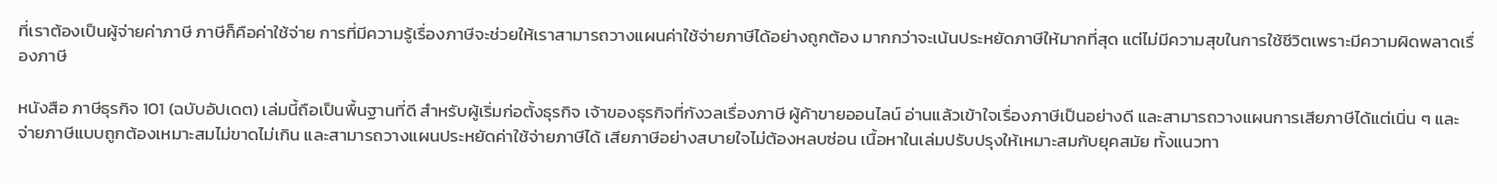ที่เราต้องเป็นผู้จ่ายค่าภาษี ภาษีก็คือค่าใช้จ่าย การที่มีความรู้เรื่องภาษีจะช่วยให้เราสามารถวางแผนค่าใช้จ่ายภาษีได้อย่างถูกต้อง มากกว่าจะเน้นประหยัดภาษีให้มากที่สุด แต่ไม่มีความสุขในการใช้ชีวิตเพราะมีความผิดพลาดเรื่องภาษี

หนังสือ ภาษีธุรกิจ 101 (ฉบับอัปเดต) เล่มนี้ถือเป็นพื้นฐานที่ดี สำหรับผู้เริ่มก่อตั้งธุรกิจ เจ้าของธุรกิจที่กังวลเรื่องภาษี ผู้ค้าขายออนไลน์ อ่านแล้วเข้าใจเรื่องภาษีเป็นอย่างดี และสามารถวางแผนการเสียภาษีได้แต่เนิ่น ๆ และจ่ายภาษีแบบถูกต้องเหมาะสมไม่ขาดไม่เกิน และสามารถวางแผนประหยัดค่าใช้จ่ายภาษีได้ เสียภาษีอย่างสบายใจไม่ต้องหลบซ่อน เนื้อหาในเล่มปรับปรุงให้เหมาะสมกับยุคสมัย ทั้งแนวทา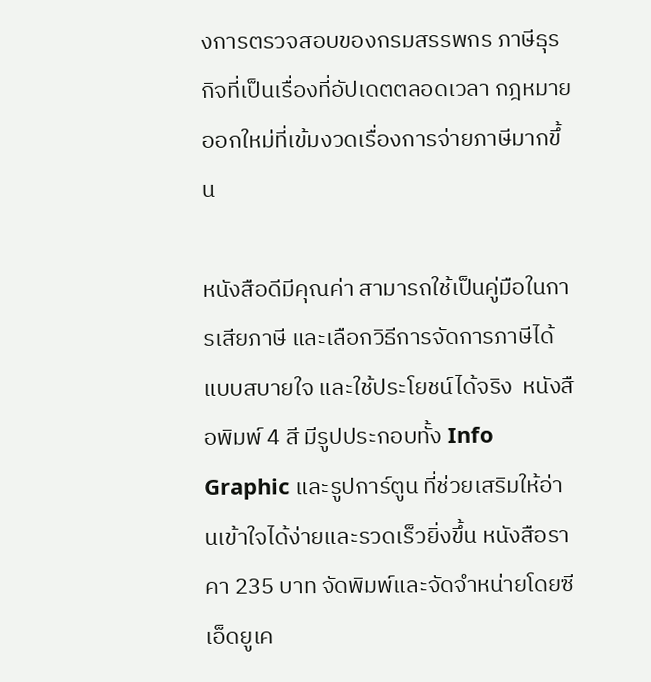งการตรวจสอบของกรมสรรพกร ภาษีธุรกิจที่เป็นเรื่องที่อัปเดตตลอดเวลา กฎหมายออกใหม่ที่เข้มงวดเรื่องการจ่ายภาษีมากขึ้น

หนังสือดีมีคุณค่า สามารถใช้เป็นคู่มือในการเสียภาษี และเลือกวิธีการจัดการภาษีได้แบบสบายใจ และใช้ประโยชน์ได้จริง  หนังสือพิมพ์ 4 สี มีรูปประกอบทั้ง Info Graphic และรูปการ์ตูน ที่ช่วยเสริมให้อ่านเข้าใจได้ง่ายและรวดเร็วยิ่งขึ้น หนังสือราคา 235 บาท จัดพิมพ์และจัดจำหน่ายโดยซีเอ็ดยูเค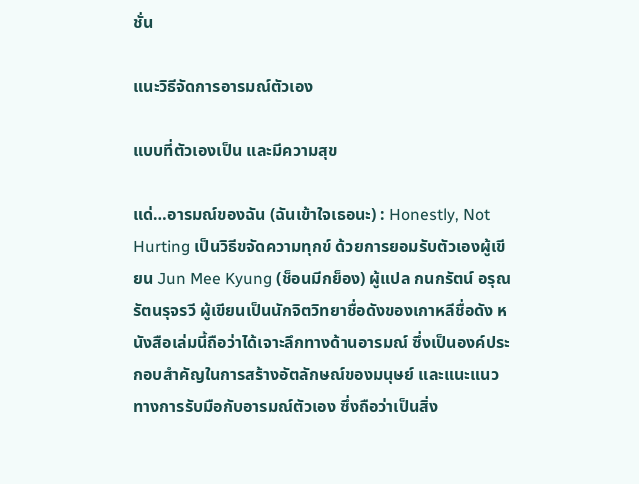ชั่น

แนะวิธีจัดการอารมณ์ตัวเอง

แบบที่ตัวเองเป็น และมีความสุข

แด่…อารมณ์ของฉัน (ฉันเข้าใจเธอนะ) : Honestly, Not Hurting เป็นวิธีขจัดความทุกข์ ด้วยการยอมรับตัวเองผู้เขียน Jun Mee Kyung (ช็อนมีกย็อง) ผู้แปล กนกรัตน์ อรุณรัตนรุจรวี ผู้เขียนเป็นนักจิตวิทยาชื่อดังของเกาหลีชื่อดัง หนังสือเล่มนี้ถือว่าได้เจาะลึกทางด้านอารมณ์ ซึ่งเป็นองค์ประกอบสำคัญในการสร้างอัตลักษณ์ของมนุษย์ และแนะแนวทางการรับมือกับอารมณ์ตัวเอง ซึ่งถือว่าเป็นสิ่ง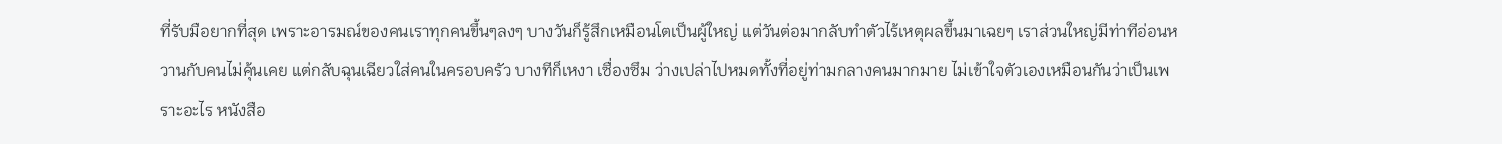ที่รับมือยากที่สุด เพราะอารมณ์ของคนเราทุกคนขึ้นๆลงๆ บางวันก็รู้สึกเหมือนโตเป็นผู้ใหญ่ แต่วันต่อมากลับทำตัวไร้เหตุผลขึ้นมาเฉยๆ เราส่วนใหญ่มีท่าทีอ่อนหวานกับคนไม่คุ้นเคย แต่กลับฉุนเฉียวใส่คนในครอบครัว บางทีก็เหงา เซื่องซึม ว่างเปล่าไปหมดทั้งที่อยู่ท่ามกลางคนมากมาย ไม่เข้าใจตัวเองเหมือนกันว่าเป็นเพราะอะไร หนังสือ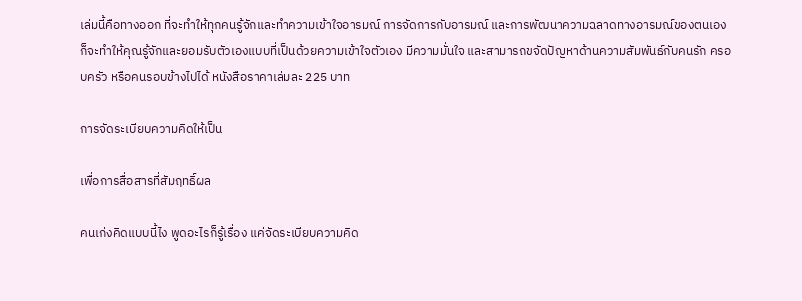เล่มนี้คือทางออก ที่จะทำให้ทุกคนรู้จักและทำความเข้าใจอารมณ์ การจัดการกับอารมณ์ และการพัฒนาความฉลาดทางอารมณ์ของตนเอง ก็จะทำให้คุณรู้จักและยอมรับตัวเองแบบที่เป็นด้วยความเข้าใจตัวเอง มีความมั่นใจ และสามารถขจัดปัญหาด้านความสัมพันธ์กับคนรัก ครอบครัว หรือคนรอบข้างไปได้ หนังสือราคาเล่มละ 225 บาท

การจัดระเบียบความคิดให้เป็น

เพื่อการสื่อสารที่สัมฤทธิ์ผล

คนเก่งคิดแบบนี้ไง พูดอะไรก็รู้เรื่อง แค่จัดระเบียบความคิด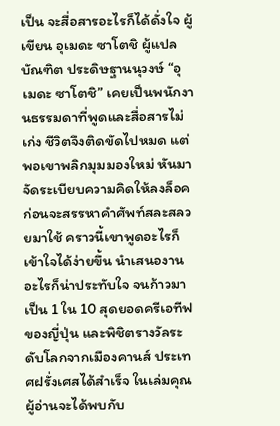เป็น จะสื่อสารอะไรก็ได้ดั่งใจ ผู้เขียน อุเมดะ ซาโตชิ ผู้แปล บัณฑิต ประดิษฐานนุวงษ์ “อุเมดะ ซาโตชิ” เคยเป็นพนักงานธรรมดาที่พูดและสื่อสารไม่เก่ง ชีวิตจึงติดขัดไปหมด แต่พอเขาพลิกมุมมองใหม่ หันมาจัดระเบียบความคิดให้ลงล็อค ก่อนจะสรรหาคำศัพท์สละสลวยมาใช้ คราวนี้เขาพูดอะไรก็เข้าใจได้ง่ายขึ้น นำเสนองานอะไรก็น่าประทับใจ จนก้าวมาเป็น 1 ใน 10 สุดยอดครีเอทีฟของญี่ปุ่น และพิชิตรางวัลระดับโลกจากเมืองคานส์ ประเทศฝรั่งเศสได้สำเร็จ ในเล่มคุณผู้อ่านจะได้พบกับ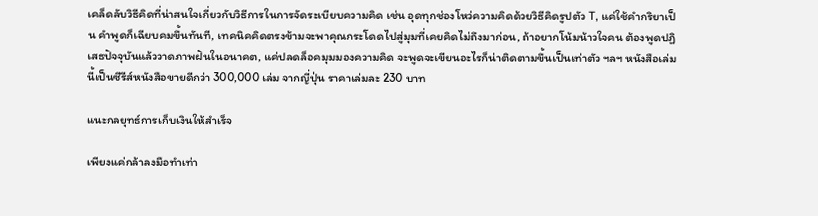เคล็ดลับวิธีคิดที่น่าสนใจเกี่ยวกับวิธีการในการจัดระเบียบความคิด เช่น อุดทุกช่องโหว่ความคิดด้วยวิธีคิดรูปตัว T, แค่ใช้คำกริยาเป็น คำพูดก็เฉียบคมขึ้นทันที, เทคนิคคิดตรงข้ามจะพาคุณกระโดดไปสู่มุมที่เคยคิดไม่ถึงมาก่อน, ถ้าอยากโน้มน้าวใจคน ต้องพูดปฏิเสธปัจจุบันแล้ววาดภาพฝันในอนาคต, แค่ปลดล็อคมุมมองความคิด จะพูดจะเขียนอะไรก็น่าติดตามขึ้นเป็นเท่าตัว ฯลฯ หนังสือเล่มนี้เป็นซีรีส์หนังสือขายดีกว่า 300,000 เล่ม จากญี่ปุ่น ราคาเล่มละ 230 บาท

แนะกลยุทธ์การเก็บเงินให้สำเร็จ

เพียงแค่กล้าลงมือทำเท่า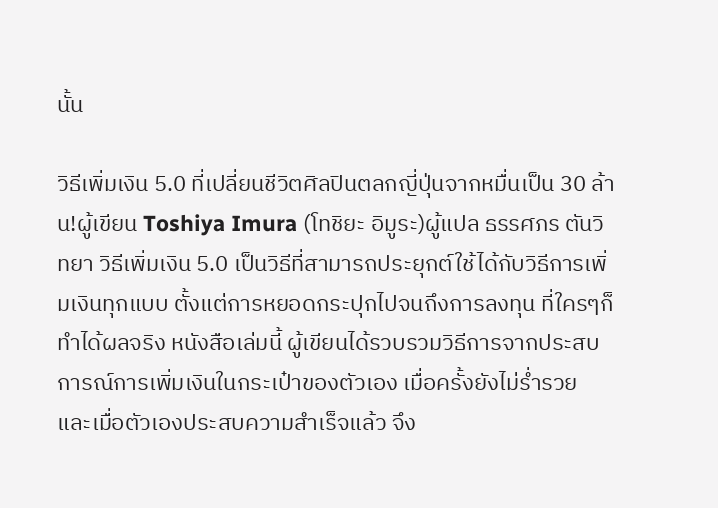นั้น

วิธีเพิ่มเงิน 5.0 ที่เปลี่ยนชีวิตศิลปินตลกญี่ปุ่นจากหมื่นเป็น 30 ล้าน!ผู้เขียน Toshiya Imura (โทชิยะ อิมูระ)ผู้แปล ธรรศภร ตันวิทยา วิธีเพิ่มเงิน 5.0 เป็นวิธีที่สามารถประยุกต์ใช้ได้กับวิธีการเพิ่มเงินทุกแบบ ตั้งแต่การหยอดกระปุกไปจนถึงการลงทุน ที่ใครๆก็ทำได้ผลจริง หนังสือเล่มนี้ ผู้เขียนได้รวบรวมวิธีการจากประสบการณ์การเพิ่มเงินในกระเป๋าของตัวเอง เมื่อครั้งยังไม่ร่ำรวย และเมื่อตัวเองประสบความสำเร็จแล้ว จึง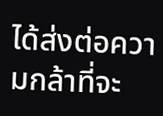ได้ส่งต่อความกล้าที่จะ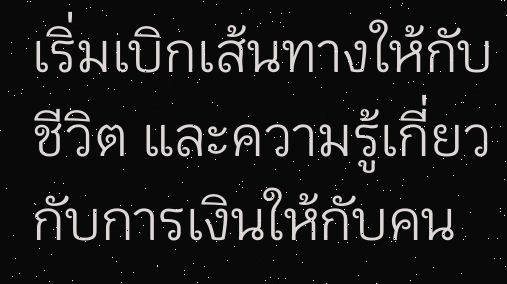เริ่มเบิกเส้นทางให้กับชีวิต และความรู้เกี่ยวกับการเงินให้กับคน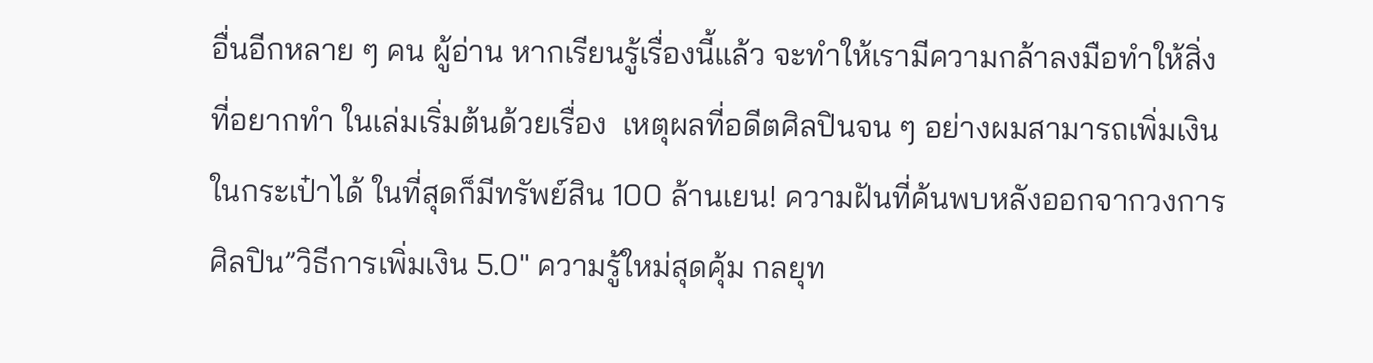อื่นอีกหลาย ๆ คน ผู้อ่าน หากเรียนรู้เรื่องนี้แล้ว จะทำให้เรามีความกล้าลงมือทำให้สิ่งที่อยากทำ ในเล่มเริ่มต้นด้วยเรื่อง  เหตุผลที่อดีตศิลปินจน ๆ อย่างผมสามารถเพิ่มเงินในกระเป๋าได้ ในที่สุดก็มีทรัพย์สิน 100 ล้านเยน! ความฝันที่ค้นพบหลังออกจากวงการศิลปิน”วิธีการเพิ่มเงิน 5.0″ ความรู้ใหม่สุดคุ้ม กลยุท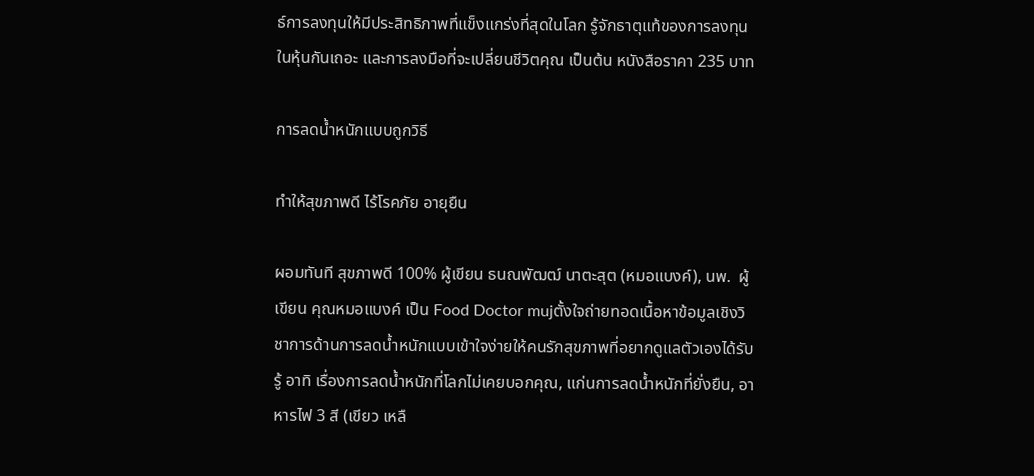ธ์การลงทุนให้มีประสิทธิภาพที่แข็งแกร่งที่สุดในโลก รู้จักธาตุแท้ของการลงทุนในหุ้นกันเถอะ และการลงมือที่จะเปลี่ยนชีวิตคุณ เป็นต้น หนังสือราคา 235 บาท

การลดน้ำหนักแบบถูกวิธี

ทำให้สุขภาพดี ไร้โรคภัย อายุยืน

ผอมทันที สุขภาพดี 100% ผู้เขียน ธนณพัฒฒ์ นาตะสุต (หมอแบงค์), นพ.  ผู้เขียน คุณหมอแบงค์ เป็น Food Doctor mujตั้งใจถ่ายทอดเนื้อหาข้อมูลเชิงวิชาการด้านการลดน้ำหนักแบบเข้าใจง่ายให้คนรักสุขภาพที่อยากดูแลตัวเองได้รับรู้ อาทิ เรื่องการลดน้ำหนักที่โลกไม่เคยบอกคุณ, แก่นการลดน้ำหนักที่ยั่งยืน, อาหารไฟ 3 สี (เขียว เหลื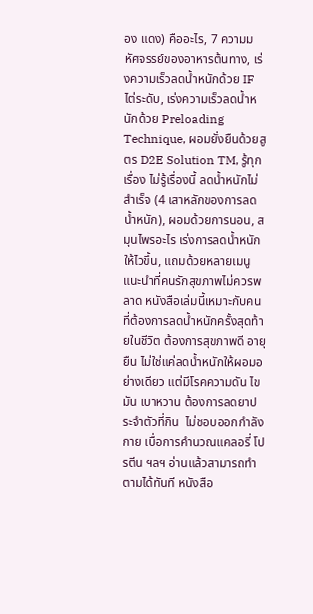อง แดง) คืออะไร, 7 ความมหัศจรรย์ของอาหารต้นทาง, เร่งความเร็วลดน้ำหนักด้วย IF ไต่ระดับ, เร่งความเร็วลดน้ำหนักด้วย Preloading Technique, ผอมยั่งยืนด้วยสูตร D2E Solution TM, รู้ทุกเรื่อง ไม่รู้เรื่องนี้ ลดน้ำหนักไม่สำเร็จ (4 เสาหลักของการลดน้ำหนัก), ผอมด้วยการนอน, สมุนไพรอะไร เร่งการลดน้ำหนักให้ไวขึ้น, แถมด้วยหลายเมนูแนะนำที่คนรักสุขภาพไม่ควรพลาด หนังสือเล่มนี้เหมาะกับคนที่ต้องการลดน้ำหนักครั้งสุดท้ายในชีวิต ต้องการสุขภาพดี อายุยืน ไม่ใช่แค่ลดน้ำหนักให้ผอมอย่างเดียว แต่มีโรคความดัน ไขมัน เบาหวาน ต้องการลดยาประจำตัวที่กิน  ไม่ชอบออกกำลังกาย เบื่อการคำนวณแคลอรี่ โปรตีน ฯลฯ อ่านแล้วสามารถทำตามได้ทันที หนังสือ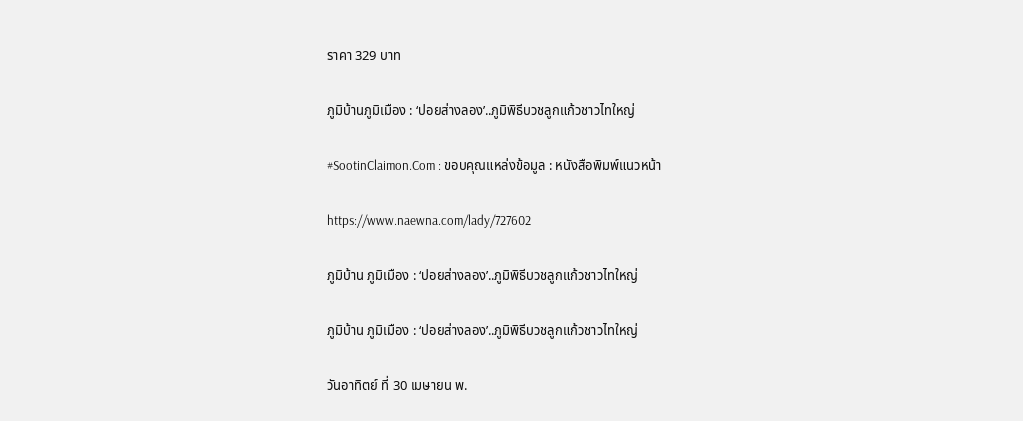ราคา 329 บาท

ภูมิบ้านภูมิเมือง : ‘ปอยส่างลอง’..ภูมิพิธีบวชลูกแก้วชาวไทใหญ่

#SootinClaimon.Com : ขอบคุณแหล่งข้อมูล : หนังสือพิมพ์แนวหน้า

https://www.naewna.com/lady/727602

ภูมิบ้าน ภูมิเมือง : ‘ปอยส่างลอง’..ภูมิพิธีบวชลูกแก้วชาวไทใหญ่

ภูมิบ้าน ภูมิเมือง : ‘ปอยส่างลอง’..ภูมิพิธีบวชลูกแก้วชาวไทใหญ่

วันอาทิตย์ ที่ 30 เมษายน พ.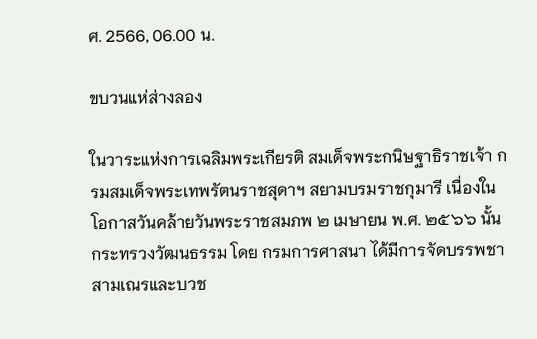ศ. 2566, 06.00 น.

ขบวนแห่ส่างลอง

ในวาระแห่งการเฉลิมพระเกียรติ สมเด็จพระกนิษฐาธิราชเจ้า กรมสมเด็จพระเทพรัตนราชสุดาฯ สยามบรมราชกุมารี เนื่องในโอกาสวันคล้ายวันพระราชสมภพ ๒ เมษายน พ.ศ. ๒๕๖๖ นั้นกระทรวงวัฒนธรรม โดย กรมการศาสนา ได้มีการจัดบรรพชาสามเณรและบวช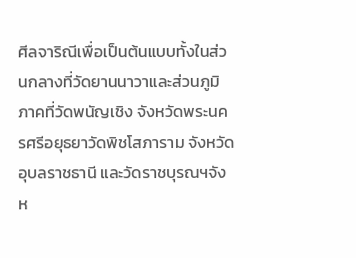ศีลจาริณีเพื่อเป็นต้นแบบทั้งในส่วนกลางที่วัดยานนาวาและส่วนภูมิภาคที่วัดพนัญเชิง จังหวัดพระนครศรีอยุธยาวัดพิชโสภาราม จังหวัดอุบลราชธานี และวัดราชบุรณฯจังห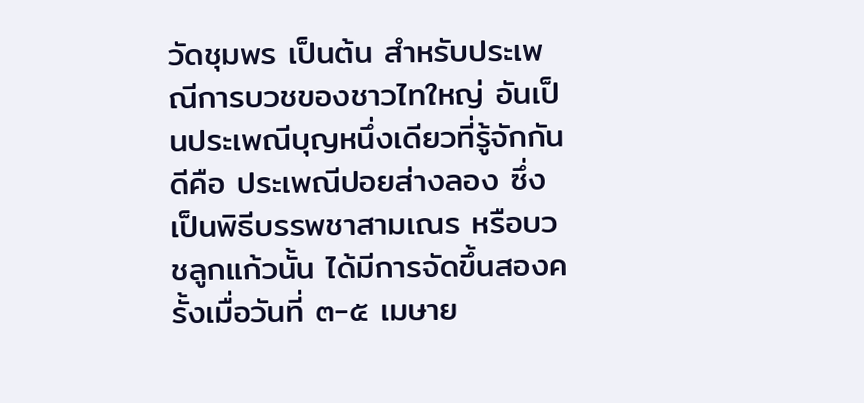วัดชุมพร เป็นต้น สำหรับประเพณีการบวชของชาวไทใหญ่ อันเป็นประเพณีบุญหนึ่งเดียวที่รู้จักกันดีคือ ประเพณีปอยส่างลอง ซึ่งเป็นพิธีบรรพชาสามเณร หรือบวชลูกแก้วนั้น ได้มีการจัดขึ้นสองครั้งเมื่อวันที่ ๓-๕ เมษาย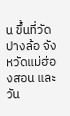น ขึ้นที่วัดปางล้อ จังหวัดแม่ฮ่องสอน และวัน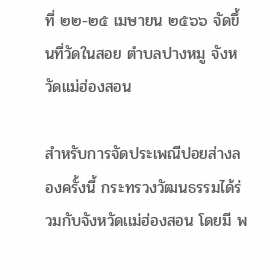ที่ ๒๒-๒๕ เมษายน ๒๕๖๖ จัดขึ้นที่วัดในสอย ตำบลปางหมู จังหวัดแม่ฮ่องสอน

สำหรับการจัดประเพณีปอยส่างลองครั้งนี้ กระทรวงวัฒนธรรมได้ร่วมกับจังหวัดเเม่ฮ่องสอน โดยมี พ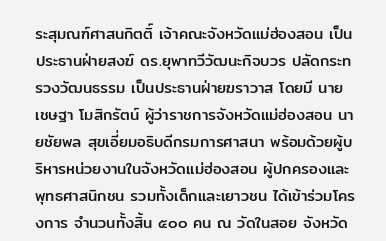ระสุมณฑ์ศาสนกิตติ์ เจ้าคณะจังหวัดแม่ฮ่องสอน เป็นประธานฝ่ายสงฆ์ ดร.ยุพาทวีวัฒนะกิจบวร ปลัดกระทรวงวัฒนธรรม เป็นประธานฝ่ายฆราวาส โดยมี นายเชษฐา โมสิกรัตน์ ผู้ว่าราชการจังหวัดแม่ฮ่องสอน นายชัยพล สุขเอี่ยมอธิบดีกรมการศาสนา พร้อมด้วยผู้บริหารหน่วยงานในจังหวัดแม่ฮ่องสอน ผู้ปกครองและพุทธศาสนิกชน รวมทั้งเด็กและเยาวชน ได้เข้าร่วมโครงการ จำนวนทั้งสิ้น ๕๐๐ คน ณ วัดในสอย จังหวัด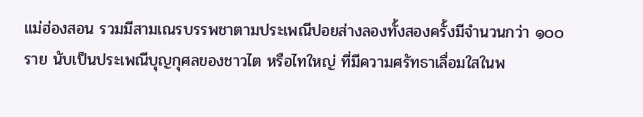แม่ฮ่องสอน รวมมีสามเณรบรรพชาตามประเพณีปอยส่างลองทั้งสองครั้งมีจำนวนกว่า ๑๐๐ ราย นับเป็นประเพณีบุญกุศลของชาวไต หรือไทใหญ่ ที่มีความศรัทธาเลื่อมใสในพ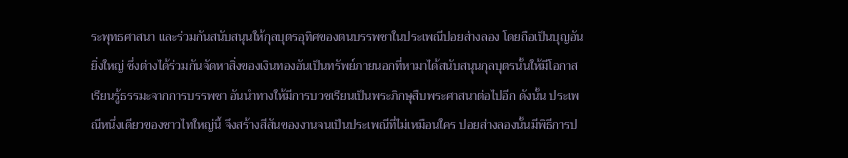ระพุทธศาสนา และร่วมกันสนับสนุนให้กุลบุตรอุทิศของตนบรรพชาในประเพณีปอยส่างลอง โดยถือเป็นบุญอันยิ่งใหญ่ ซึ่งต่างได้ร่วมกันจัดหาสิ่งของเงินทองอันเป็นทรัพย์ภายนอกที่หามาได้สนับสนุนกุลบุตรนั้นให้มีโอกาสเรียนรู้ธรรมะจากการบรรพชา อันนำทางให้มีการบวชเรียนเป็นพระภิกษุสืบพระศาสนาต่อไปอีก ดังนั้น ประเพณีหนึ่งเดียวของชาวไทใหญ่นี้ จึงสร้างสีสันของงานจนเป็นประเพณีที่ไม่เหมือนใคร ปอยส่างลองนั้นมีพิธีการป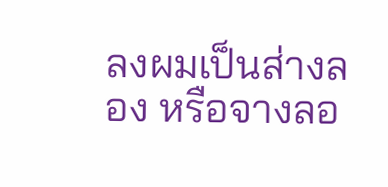ลงผมเป็นส่างลอง หรือจางลอ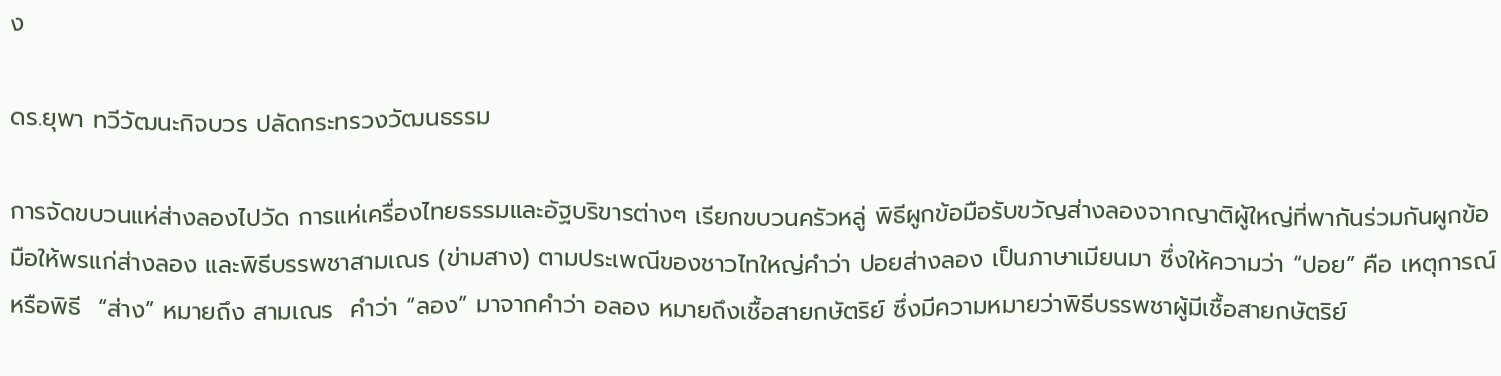ง

ดร.ยุพา ทวีวัฒนะกิจบวร ปลัดกระทรวงวัฒนธรรม

การจัดขบวนแห่ส่างลองไปวัด การแห่เครื่องไทยธรรมและอัฐบริขารต่างๆ เรียกขบวนครัวหลู่ พิธีผูกข้อมือรับขวัญส่างลองจากญาติผู้ใหญ่ที่พากันร่วมกันผูกข้อมือให้พรแก่ส่างลอง และพิธีบรรพชาสามเณร (ข่ามสาง) ตามประเพณีของชาวไทใหญ่คำว่า ปอยส่างลอง เป็นภาษาเมียนมา ซึ่งให้ความว่า “ปอย” คือ เหตุการณ์หรือพิธี  “ส่าง” หมายถึง สามเณร  คำว่า “ลอง” มาจากคำว่า อลอง หมายถึงเชื้อสายกษัตริย์ ซึ่งมีความหมายว่าพิธีบรรพชาผู้มีเชื้อสายกษัตริย์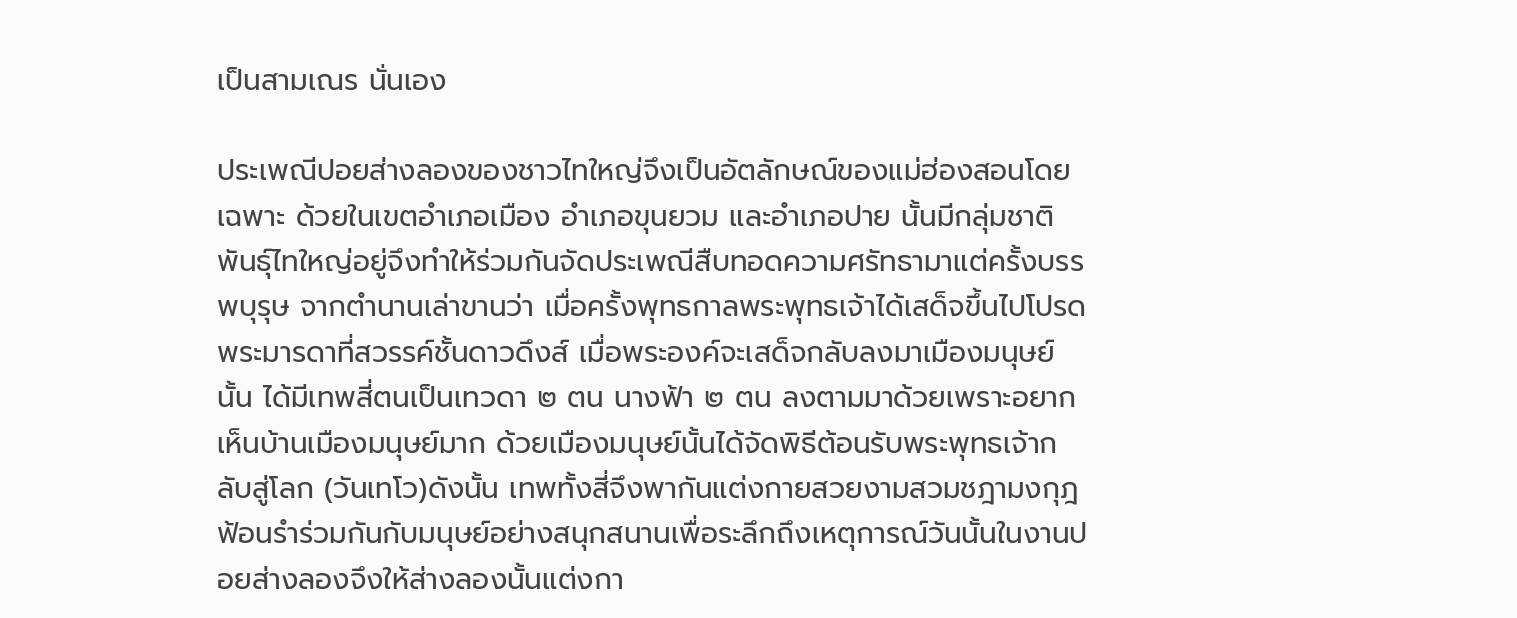เป็นสามเณร นั่นเอง

ประเพณีปอยส่างลองของชาวไทใหญ่จึงเป็นอัตลักษณ์ของแม่ฮ่องสอนโดยเฉพาะ ด้วยในเขตอำเภอเมือง อำเภอขุนยวม และอำเภอปาย นั้นมีกลุ่มชาติพันธุ์ไทใหญ่อยู่จึงทำให้ร่วมกันจัดประเพณีสืบทอดความศรัทธามาแต่ครั้งบรรพบุรุษ จากตำนานเล่าขานว่า เมื่อครั้งพุทธกาลพระพุทธเจ้าได้เสด็จขึ้นไปโปรดพระมารดาที่สวรรค์ชั้นดาวดึงส์ เมื่อพระองค์จะเสด็จกลับลงมาเมืองมนุษย์นั้น ได้มีเทพสี่ตนเป็นเทวดา ๒ ตน นางฟ้า ๒ ตน ลงตามมาด้วยเพราะอยากเห็นบ้านเมืองมนุษย์มาก ด้วยเมืองมนุษย์นั้นได้จัดพิธีต้อนรับพระพุทธเจ้ากลับสู่โลก (วันเทโว)ดังนั้น เทพทั้งสี่จึงพากันแต่งกายสวยงามสวมชฎามงกุฎ ฟ้อนรำร่วมกันกับมนุษย์อย่างสนุกสนานเพื่อระลึกถึงเหตุการณ์วันนั้นในงานปอยส่างลองจึงให้ส่างลองนั้นแต่งกา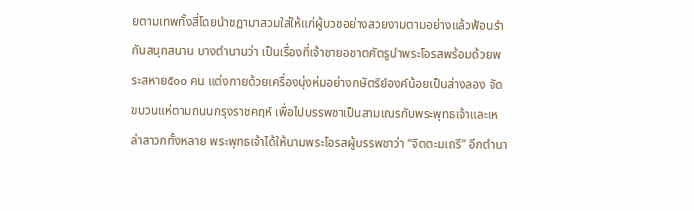ยตามเทพทั้งสี่โดยนำชฎามาสวมใส่ให้แก่ผู้บวชอย่างสวยงามตามอย่างแล้วฟ้อนรำกันสนุกสนาน บางตำนานว่า เป็นเรื่องที่เจ้าชายอชาตศัตรูนำพระโอรสพร้อมด้วยพระสหาย๕๐๐ คน แต่งกายด้วยเครื่องนุ่งห่มอย่างกษัตริย์องค์น้อยเป็นส่างลอง จัดขบวนแห่ตามถนนกรุงราชคฤห์ เพื่อไปบรรพชาเป็นสามเณรกับพระพุทธเจ้าและเหล่าสาวกทั้งหลาย พระพุทธเจ้าได้ให้นามพระโอรสผู้บรรพชาว่า “จิตตะมเถรี” อีกตำนา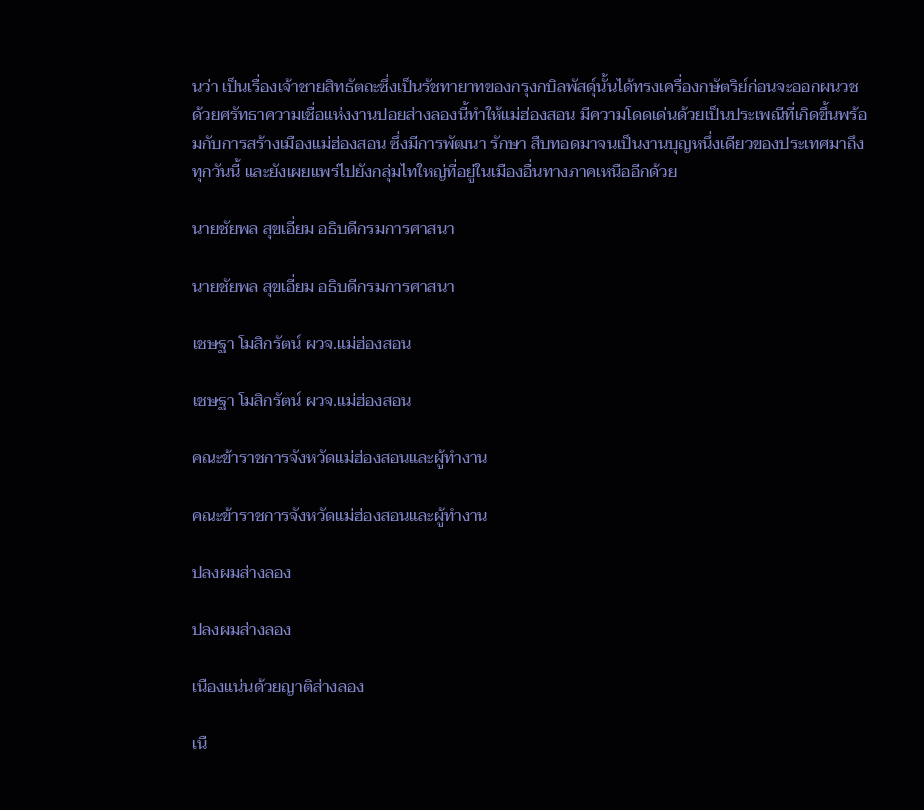นว่า เป็นเรื่องเจ้าชายสิทธัตถะซึ่งเป็นรัชทายาทของกรุงกบิลพัสดุ์นั้นได้ทรงเครื่องกษัตริย์ก่อนจะออกผนวช ด้วยศรัทธาความเชื่อแห่งงานปอยส่างลองนี้ทำให้แม่ฮ่องสอน มีความโดดเด่นด้วยเป็นประเพณีที่เกิดขึ้นพร้อมกับการสร้างเมืองแม่ฮ่องสอน ซึ่งมีการพัฒนา รักษา สืบทอดมาจนเป็นงานบุญหนึ่งเดียวของประเทศมาถึงทุกวันนี้ และยังเผยแพร่ไปยังกลุ่มไทใหญ่ที่อยู่ในเมืองอื่นทางภาคเหนืออีกด้วย

นายชัยพล สุขเอี่ยม อธิบดีกรมการศาสนา

นายชัยพล สุขเอี่ยม อธิบดีกรมการศาสนา

เชษฐา โมสิกรัตน์ ผวจ.แม่ฮ่องสอน

เชษฐา โมสิกรัตน์ ผวจ.แม่ฮ่องสอน

คณะข้าราชการจังหวัดแม่ฮ่องสอนและผู้ทำงาน

คณะข้าราชการจังหวัดแม่ฮ่องสอนและผู้ทำงาน

ปลงผมส่างลอง

ปลงผมส่างลอง

เนืองแน่นด้วยญาติส่างลอง

เนื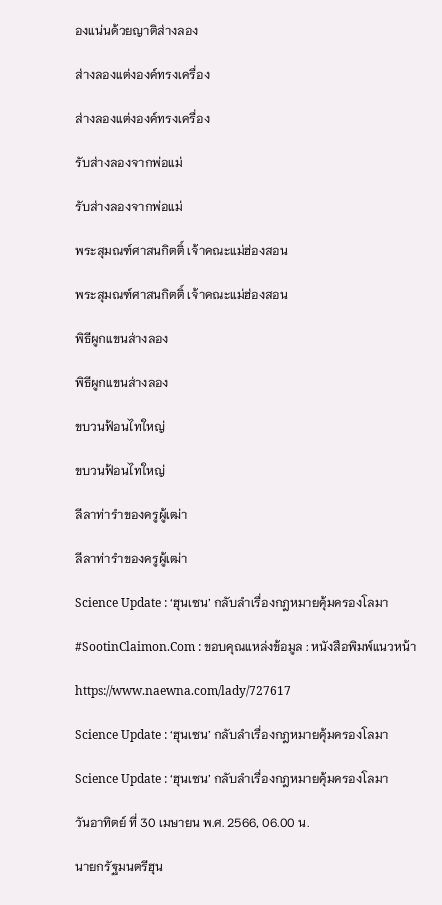องแน่นด้วยญาติส่างลอง

ส่างลองแต่งองค์ทรงเครื่อง

ส่างลองแต่งองค์ทรงเครื่อง

รับส่างลองจากพ่อแม่

รับส่างลองจากพ่อแม่

พระสุมณฑ์ศาสนกิตติ์ เจ้าคณะแม่ฮ่องสอน

พระสุมณฑ์ศาสนกิตติ์ เจ้าคณะแม่ฮ่องสอน

พิธีผูกแขนส่างลอง

พิธีผูกแขนส่างลอง

ขบวนฟ้อนไทใหญ่

ขบวนฟ้อนไทใหญ่

ลีลาท่ารำของครูผู้เฒ่า

ลีลาท่ารำของครูผู้เฒ่า

Science Update : ‘ฮุนเซน’ กลับลำเรื่องกฎหมายคุ้มครองโลมา

#SootinClaimon.Com : ขอบคุณแหล่งข้อมูล : หนังสือพิมพ์แนวหน้า

https://www.naewna.com/lady/727617

Science Update : ‘ฮุนเซน’ กลับลำเรื่องกฎหมายคุ้มครองโลมา

Science Update : ‘ฮุนเซน’ กลับลำเรื่องกฎหมายคุ้มครองโลมา

วันอาทิตย์ ที่ 30 เมษายน พ.ศ. 2566, 06.00 น.

นายกรัฐมนตรีฮุน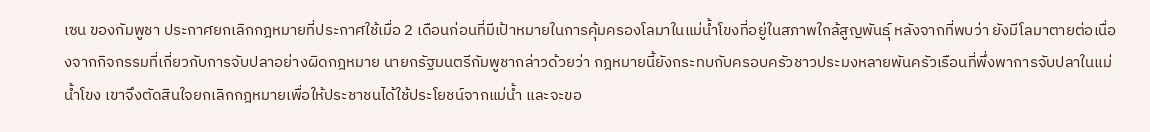เซน ของกัมพูชา ประกาศยกเลิกกฎหมายที่ประกาศใช้เมื่อ 2 เดือนก่อนที่มีเป้าหมายในการคุ้มครองโลมาในแม่น้ำโขงที่อยู่ในสภาพใกล้สูญพันธุ์ หลังจากที่พบว่า ยังมีโลมาตายต่อเนื่องจากกิจกรรมที่เกี่ยวกับการจับปลาอย่างผิดกฎหมาย นายกรัฐมนตรีกัมพูชากล่าวด้วยว่า กฎหมายนี้ยังกระทบกับครอบครัวชาวประมงหลายพันครัวเรือนที่พึ่งพาการจับปลาในแม่น้ำโขง เขาจึงตัดสินใจยกเลิกกฎหมายเพื่อให้ประชาชนได้ใช้ประโยชน์จากแม่น้ำ และจะขอ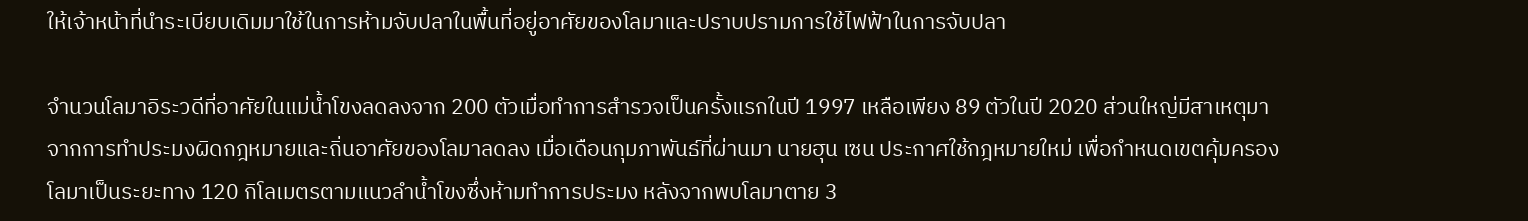ให้เจ้าหน้าที่นำระเบียบเดิมมาใช้ในการห้ามจับปลาในพื้นที่อยู่อาศัยของโลมาและปราบปรามการใช้ไฟฟ้าในการจับปลา

จำนวนโลมาอิระวดีที่อาศัยในแม่น้ำโขงลดลงจาก 200 ตัวเมื่อทำการสำรวจเป็นครั้งแรกในปี 1997 เหลือเพียง 89 ตัวในปี 2020 ส่วนใหญ่มีสาเหตุมาจากการทำประมงผิดกฎหมายและถิ่นอาศัยของโลมาลดลง เมื่อเดือนกุมภาพันธ์ที่ผ่านมา นายฮุน เซน ประกาศใช้กฎหมายใหม่ เพื่อกำหนดเขตคุ้มครองโลมาเป็นระยะทาง 120 กิโลเมตรตามแนวลำน้ำโขงซึ่งห้ามทำการประมง หลังจากพบโลมาตาย 3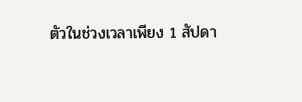ตัวในช่วงเวลาเพียง 1 สัปดา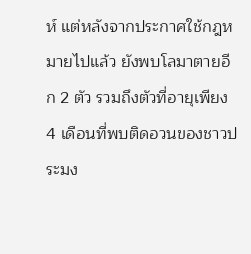ห์ แต่หลังจากประกาศใช้กฎหมายไปแล้ว ยังพบโลมาตายอีก 2 ตัว รวมถึงตัวที่อายุเพียง 4 เดือนที่พบติดอวนของชาวประมง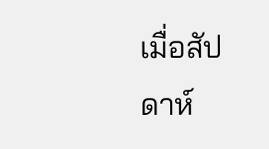เมื่อสัปดาห์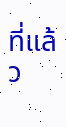ที่แล้ว